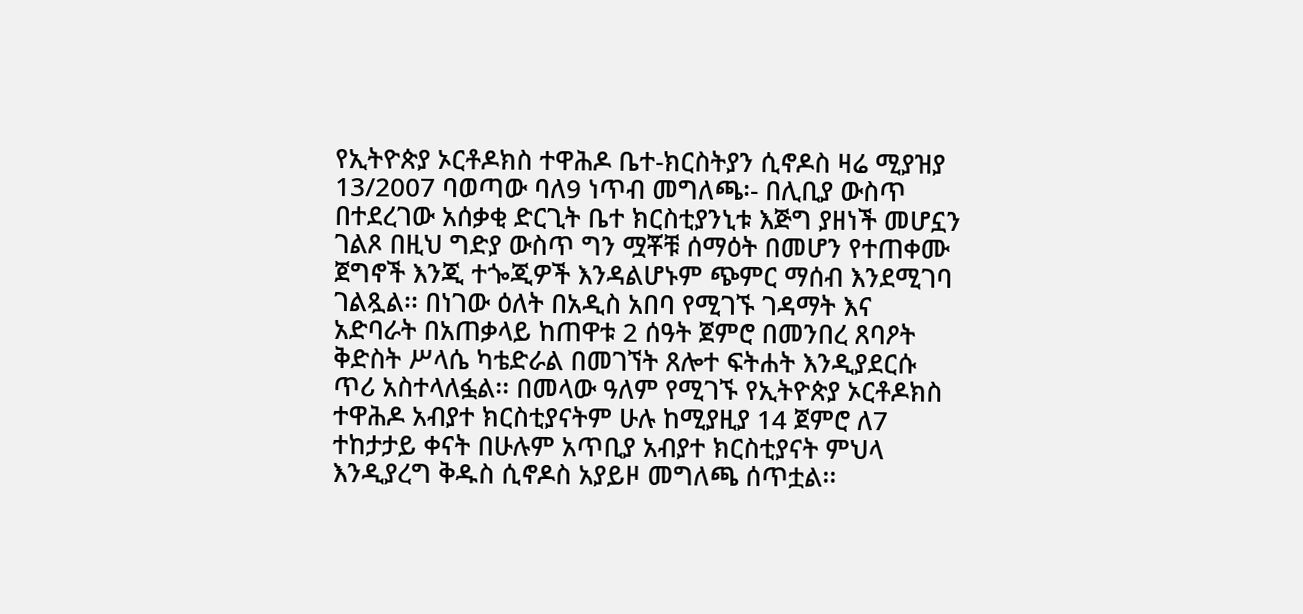የኢትዮጵያ ኦርቶዶክስ ተዋሕዶ ቤተ-ክርስትያን ሲኖዶስ ዛሬ ሚያዝያ 13/2007 ባወጣው ባለ9 ነጥብ መግለጫ፡- በሊቢያ ውስጥ በተደረገው አሰቃቂ ድርጊት ቤተ ክርስቲያንኒቱ እጅግ ያዘነች መሆኗን ገልጾ በዚህ ግድያ ውስጥ ግን ሟቾቹ ሰማዕት በመሆን የተጠቀሙ ጀግኖች እንጂ ተጐጂዎች እንዳልሆኑም ጭምር ማሰብ እንደሚገባ ገልጿል፡፡ በነገው ዕለት በአዲስ አበባ የሚገኙ ገዳማት እና አድባራት በአጠቃላይ ከጠዋቱ 2 ሰዓት ጀምሮ በመንበረ ጸባዖት ቅድስት ሥላሴ ካቴድራል በመገኘት ጸሎተ ፍትሐት እንዲያደርሱ ጥሪ አስተላለፏል፡፡ በመላው ዓለም የሚገኙ የኢትዮጵያ ኦርቶዶክስ ተዋሕዶ አብያተ ክርስቲያናትም ሁሉ ከሚያዚያ 14 ጀምሮ ለ7 ተከታታይ ቀናት በሁሉም አጥቢያ አብያተ ክርስቲያናት ምህላ እንዲያረግ ቅዱስ ሲኖዶስ አያይዞ መግለጫ ሰጥቷል፡፡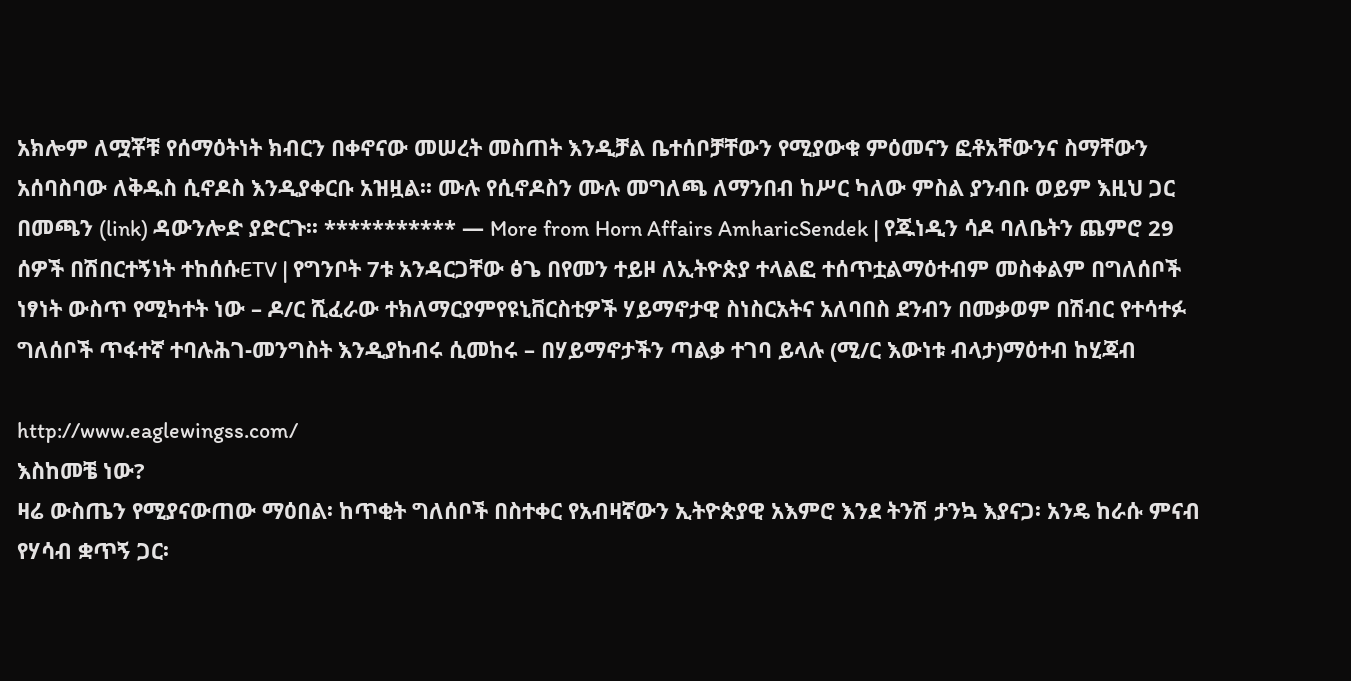አክሎም ለሟቾቹ የሰማዕትነት ክብርን በቀኖናው መሠረት መስጠት እንዲቻል ቤተሰቦቻቸውን የሚያውቁ ምዕመናን ፎቶአቸውንና ስማቸውን አሰባስባው ለቅዱስ ሲኖዶስ እንዲያቀርቡ አዝዟል፡፡ ሙሉ የሲኖዶስን ሙሉ መግለጫ ለማንበብ ከሥር ካለው ምስል ያንብቡ ወይም እዚህ ጋር በመጫን (link) ዳውንሎድ ያድርጉ፡፡ *********** — More from Horn Affairs AmharicSendek | የጁነዲን ሳዶ ባለቤትን ጨምሮ 29 ሰዎች በሽበርተኝነት ተከሰሱETV | የግንቦት 7ቱ አንዳርጋቸው ፅጌ በየመን ተይዞ ለኢትዮጵያ ተላልፎ ተሰጥቷልማዕተብም መስቀልም በግለሰቦች ነፃነት ውስጥ የሚካተት ነው – ዶ/ር ሺፈራው ተክለማርያምየዩኒቨርስቲዎች ሃይማኖታዊ ስነስርአትና አለባበስ ደንብን በመቃወም በሽብር የተሳተፉ ግለሰቦች ጥፋተኛ ተባሉሕገ-መንግስት እንዲያከብሩ ሲመከሩ – በሃይማኖታችን ጣልቃ ተገባ ይላሉ (ሚ/ር እውነቱ ብላታ)ማዕተብ ከሂጃብ

http://www.eaglewingss.com/
እስከመቼ ነው?
ዛሬ ውስጤን የሚያናውጠው ማዕበል፡ ከጥቂት ግለሰቦች በስተቀር የአብዛኛውን ኢትዮጵያዊ አእምሮ እንደ ትንሽ ታንኳ እያናጋ፡ አንዴ ከራሱ ምናብ የሃሳብ ቋጥኝ ጋር፡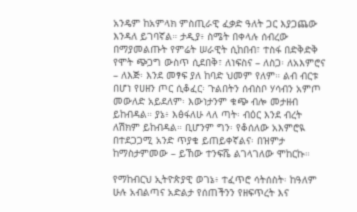አንዴም ከአምላክ ምስጢራዊ ፈቃድ ዓለት ጋር እያጋጨው እንዳለ ይገባኛል። ታዲያ፥ ስሜት በቀላሉ ሰብረው በማያመልጡት የምሬት ሠራዊት ሲከበብ፣ ተስፋ በድቅድቅ የሞት ጭጋግ ውስጥ ሲደበቅ፣ ለነፍስና – ለስጋ፡ ለአእምሮና – ለእጅ፡ እንደ መፃፍ ያለ ከባድ ህመም የለም። ልብ ብርቱ በሆነ የሀዘን ጦር ሲቆፈር፡ ጉልበትን ሰብስቦ ሃሳብን አምጦ መውለድ አይደለም፡ እውነታንም ቁጭ ብሎ መታዘብ ይከብዳል። ያኔ፥ እፅፋለሁ ላለ ጣት፡ ብዕር እንደ ብረት ለሽክም ይከብዳል። ቢሆንም ግን፡ የቆሰለው አእምሮዪ በተደጋጋሚ አንድ ጥያቄ ይጠይቀኛልና፡ በዝምታ ከማስታምመው – ይኸው ተንፍሼ ልገላገለው ሞከርኩ።

የማከብርህ ኢትዮጵያዊ ወገኔ፥ ተፈጥሮ ሳትሰስት፡ ከዓለም ሁሉ አብልጣና አድልታ የሰጠችንን የዘፍጥረት እና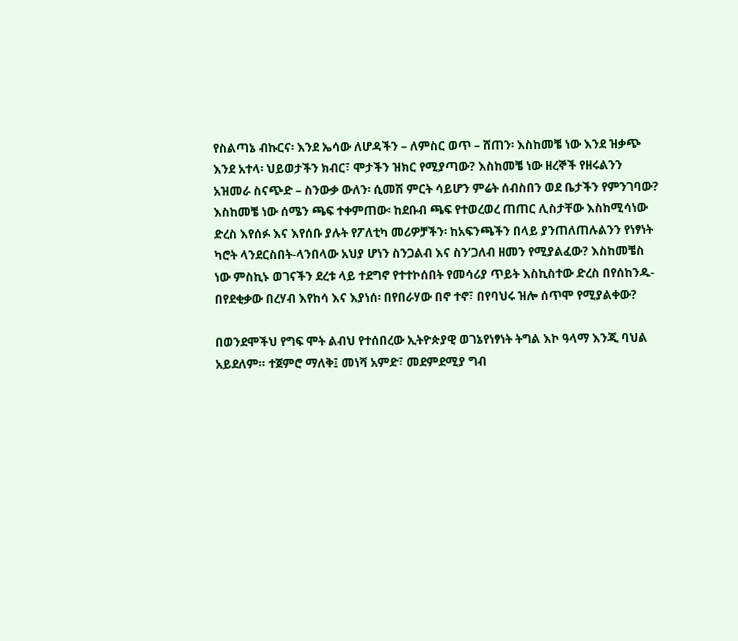የስልጣኔ ብኩርና፡ እንደ ኤሳው ለሆዳችን – ለምስር ወጥ – ሸጠን፡ እስከመቼ ነው እንደ ዝቃጭ እንደ አተላ፡ ህይወታችን ክብር፣ ሞታችን ዝክር የሚያጣው? እስከመቼ ነው ዘረኞች የዘሩልንን አዝመራ ስናጭድ – ስንውቃ ውለን፡ ሲመሽ ምርት ሳይሆን ምሬት ሰብስበን ወደ ቤታችን የምንገባው? እስከመቼ ነው ሰሜን ጫፍ ተቀምጠው፡ ከደቡብ ጫፍ የተወረወረ ጠጠር ሊስታቸው እስከሚሳነው ድረስ እየሰፉ እና እየሰቡ ያሉት የፖለቲካ መሪዎቻችን፡ ከአፍንጫችን በላይ ያንጠለጠሉልንን የነፃነት ካሮት ላንደርስበት-ላንበላው አህያ ሆነን ስንጋልብ እና ስን’ጋለብ ዘመን የሚያልፈው? እስከመቼስ ነው ምስኪኑ ወገናችን ደረቱ ላይ ተደግኖ የተተኮሰበት የመሳሪያ ጥይት እስኪስተው ድረስ በየሰከንዱ-በየደቂቃው በረሃብ እየከሳ እና እያነሰ፡ በየበራሃው በኖ ተኖ፣ በየባህሩ ዝሎ ሰጥሞ የሚያልቀው?

በወንደሞችህ የግፍ ሞት ልብህ የተሰበረው ኢትዮጵያዊ ወገኔየነፃነት ትግል እኮ ዓላማ እንጂ ባህል አይደለም። ተጀምሮ ማለቅ፤ መነሻ አምድ፣ መደምደሚያ ግብ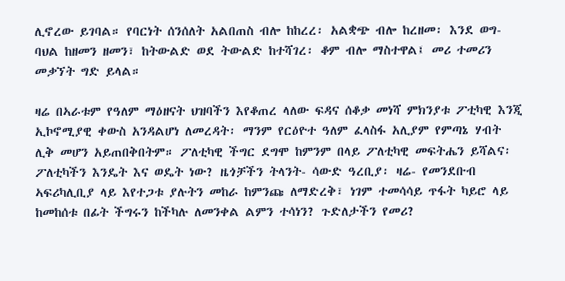ሊኖረው ይገባል። የባርነት ሰንሰለት አልበጠስ ብሎ ከከረረ፡ አልቋጭ ብሎ ከረዘመ፡ እንደ ወግ-ባህል ከዘመን ዘመን፣ ከትውልድ ወደ ትውልድ ከተሻገረ፡ ቆም ብሎ ማስተዋል፤ መሪ ተመሪን መቃኘት ግድ ይላል።

ዛሬ በኣራቱም የዓለም ማዕዘናት ህዝባችን እየቆጠረ ላለው ፍዳና ሰቆቃ መነሻ ምክንያቱ ፖቲካዊ እንጂ ኢኮኖሚያዊ ቀውስ አንዳልሆነ ለመረዳት፡ ማንም የርዕዮተ ዓለም ፈላስፋ አሊያም የምጣኔ ሃብት ሊቅ መሆን አይጠበቅበትም። ፖለቲካዊ ችግር ደግሞ ከምንም በላይ ፖለቲካዊ መፍትሔን ይሻልና፡ ፖለቲካችን እንዴት እና ወዴት ነው? ዜጎቻችን ትላንት- ሳውድ ዓረቢያ፡ ዛሬ- የመንደቡብ ኣፍሪካሊቢያ ላይ እየተጋቱ ያሉትን መከራ ከምንጩ ለማድረቅ፣ ነገም ተመሳሳይ ጥፋት ካይሮ ላይ ከመከሰቱ በፊት ችግሩን ከችካሉ ለመንቀል ልምን ተሳነን? ጉድለታችን የመሪ?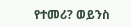የተመሪ? ወይንስ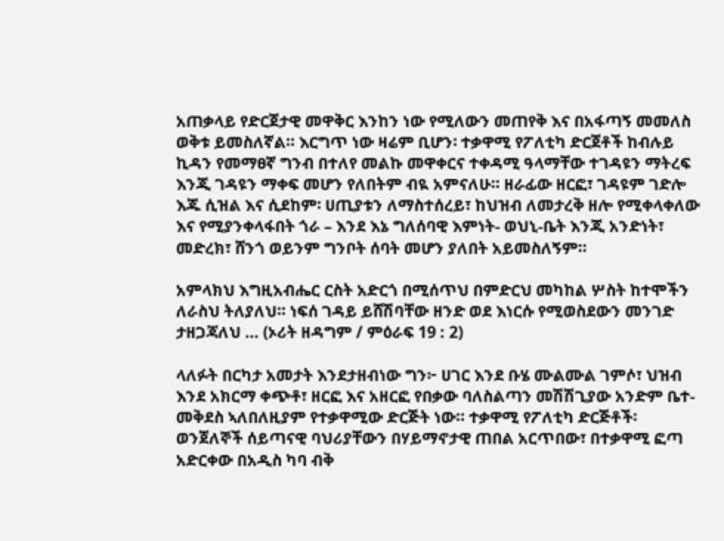አጠቃላይ የድርጀታዊ መዋቅር እንከን ነው የሚለውን መጠየቅ እና በአፋጣኝ መመለስ ወቅቱ ይመስለኛል። እርግጥ ነው ዛሬም ቢሆን፡ ተቃዋሚ የፖለቲካ ድርጀቶች ከብሉይ ኪዳን የመማፀኛ ግንብ በተለየ መልኩ መዋቀርና ተቀዳሚ ዓላማቸው ተገዳዩን ማትረፍ እንጂ ገዳዩን ማቀፍ መሆን የለበትም ብዪ አምናለሁ። ዘራፊው ዘርፎ፣ ገዳዩም ገድሎ እጁ ሲዝል እና ሲደከም፡ ሀጢያቱን ለማስተሰረይ፣ ከህዝብ ለመታረቅ ዘሎ የሚቀላቀለው እና የሚያንቀላፋበት ጎራ – እንደ እኔ ግለሰባዊ እምነት- ወህኒ-ቤት እንጂ አንድነት፣ መድረክ፣ ሸንጎ ወይንም ግንቦት ሰባት መሆን ያለበት አይመስለኝም።

አምላክህ እግዚአብሔር ርስት አድርጎ በሚሰጥህ በምድርህ መካከል ሦስት ከተሞችን ለራስህ ትለያለህ። ነፍሰ ገዳይ ይሸሽባቸው ዘንድ ወደ እነርሱ የሚወስደውን መንገድ ታዘጋጃለህ … (ኦሪት ዘዳግም / ምዕራፍ 19 : 2)

ላለፉት በርካታ አመታት እንደታዘብነው ግን፦ ሀገር እንደ ቡሄ ሙልሙል ገምሶ፣ ህዝብ እንደ አክርማ ቀጭቶ፣ ዘርፎ እና አዘርፎ የበቃው ባለስልጣን መሽሽጊያው አንድም ቤተ-መቅደስ ኣለበለዚያም የተቃዋሚው ድርጅት ነው። ተቃዋሚ የፖለቲካ ድርጅቶች፡ ወንጀለኞች ሰይጣናዊ ባህሪያቸውን በሃይማኖታዊ ጠበል አርጥበው፣ በተቃዋሚ ፎጣ አድርቀው በአዲስ ካባ ብቅ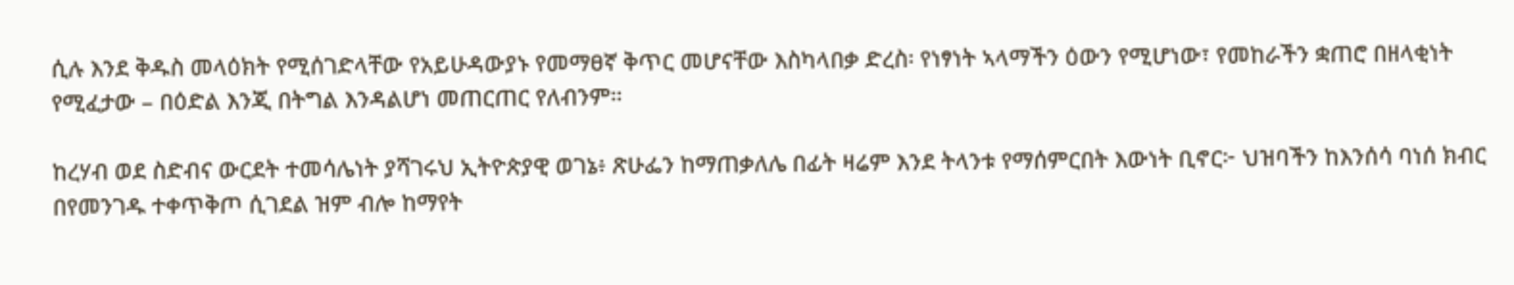ሲሉ እንደ ቅዱስ መላዕክት የሚሰገድላቸው የአይሁዳውያኑ የመማፀኛ ቅጥር መሆናቸው እስካላበቃ ድረስ፡ የነፃነት ኣላማችን ዕውን የሚሆነው፣ የመከራችን ቋጠሮ በዘላቂነት የሚፈታው – በዕድል እንጂ በትግል እንዳልሆነ መጠርጠር የለብንም።

ከረሃብ ወደ ስድብና ውርደት ተመሳሌነት ያሻገሩህ ኢትዮጵያዊ ወገኔ፥ ጽሁፌን ከማጠቃለሌ በፊት ዛሬም እንደ ትላንቱ የማሰምርበት እውነት ቢኖር፦ ህዝባችን ከእንሰሳ ባነሰ ክብር በየመንገዱ ተቀጥቅጦ ሲገደል ዝም ብሎ ከማየት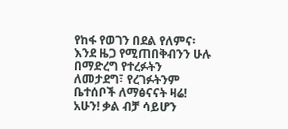የከፋ የወገን በደል የለምና፡ እንደ ዜጋ የሚጠበቅብንን ሁሉ በማድረግ የተረፉትን ለመታደግ፣ የረገፉትንም ቤተሰቦች ለማፅናናት ዛሬ! አሁን! ቃል ብቻ ሳይሆን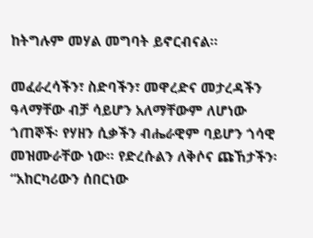ከትግሉም መሃል መግባት ይኖርብናል።

መፈራረሳችን፣ ስድባችን፣ መዋረድና መታረዳችን ዓላማቸው ብቻ ሳይሆን አለማቸውም ለሆነው ጎጠኞች፡ የሃዘን ሲቃችን ብሔራዊም ባይሆን ጎሳዊ መዝሙራቸው ነው። የድረሱልን ለቅሶና ጩኸታችን፡ “አከርካሪውን ሰበርነው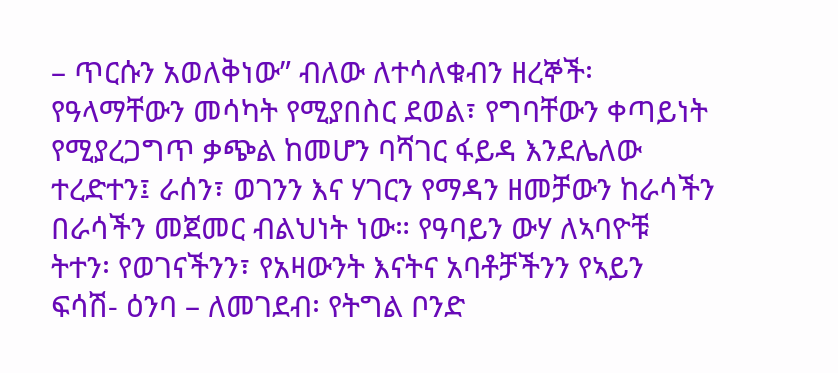– ጥርሱን አወለቅነው” ብለው ለተሳለቁብን ዘረኞች፡ የዓላማቸውን መሳካት የሚያበስር ደወል፣ የግባቸውን ቀጣይነት የሚያረጋግጥ ቃጭል ከመሆን ባሻገር ፋይዳ እንደሌለው ተረድተን፤ ራሰን፣ ወገንን እና ሃገርን የማዳን ዘመቻውን ከራሳችን በራሳችን መጀመር ብልህነት ነው። የዓባይን ውሃ ለኣባዮቹ ትተን፡ የወገናችንን፣ የአዛውንት እናትና አባቶቻችንን የኣይን ፍሳሽ- ዕንባ – ለመገደብ፡ የትግል ቦንድ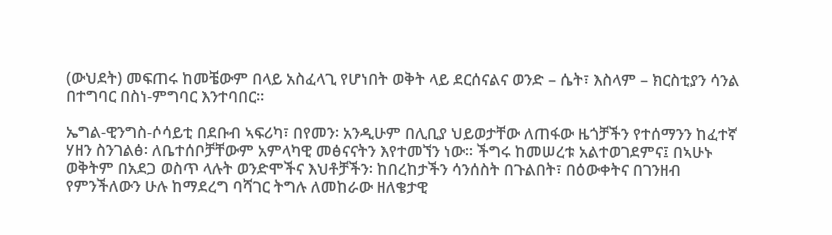(ውህደት) መፍጠሩ ከመቼውም በላይ አስፈላጊ የሆነበት ወቅት ላይ ደርሰናልና ወንድ – ሴት፣ እስላም – ክርስቲያን ሳንል በተግባር በስነ-ምግባር እንተባበር።

ኤግል-ዊንግስ-ሶሳይቲ በደቡብ ኣፍሪካ፣ በየመን፡ አንዲሁም በሊቢያ ህይወታቸው ለጠፋው ዜጎቻችን የተሰማንን ከፈተኛ ሃዘን ስንገልፅ፡ ለቤተሰቦቻቸውም አምላካዊ መፅናናትን እየተመኘን ነው። ችግሩ ከመሠረቱ አልተወገደምና፤ በኣሁኑ ወቅትም በአደጋ ወስጥ ላሉት ወንድሞችና እህቶቻችን፡ ከበረከታችን ሳንሰስት በጉልበት፣ በዕውቀትና በገንዘብ የምንችለውን ሁሉ ከማደረግ ባሻገር ትግሉ ለመከራው ዘለቄታዊ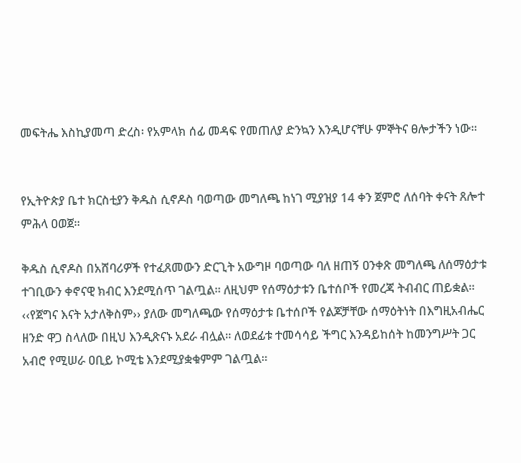መፍትሔ እስኪያመጣ ድረስ፡ የአምላክ ሰፊ መዳፍ የመጠለያ ድንኳን እንዲሆናቸሁ ምኞትና ፀሎታችን ነው።


የኢትዮጵያ ቤተ ክርስቲያን ቅዱስ ሲኖዶስ ባወጣው መግለጫ ከነገ ሚያዝያ 14 ቀን ጀምሮ ለሰባት ቀናት ጸሎተ ምሕላ ዐወጀ፡፡

ቅዱስ ሲኖዶስ በአሸባሪዎች የተፈጸመውን ድርጊት አውግዞ ባወጣው ባለ ዘጠኝ ዐንቀጽ መግለጫ ለሰማዕታቱ ተገቢውን ቀኖናዊ ክብር እንደሚሰጥ ገልጧል፡፡ ለዚህም የሰማዕታቱን ቤተሰቦች የመረጃ ትብብር ጠይቋል፡፡ ‹‹የጀግና እናት አታለቅስም›› ያለው መግለጫው የሰማዕታቱ ቤተሰቦች የልጆቻቸው ሰማዕትነት በእግዚአብሔር ዘንድ ዋጋ ስላለው በዚህ እንዲጽናኑ አደራ ብሏል፡፡ ለወደፊቱ ተመሳሳይ ችግር እንዳይከሰት ከመንግሥት ጋር አብሮ የሚሠራ ዐቢይ ኮሚቴ እንደሚያቋቁምም ገልጧል፡፡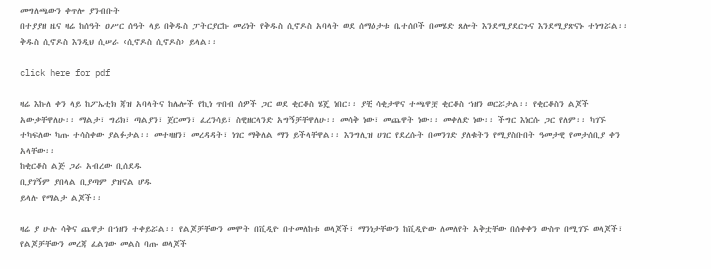መግለጫውን ቀጥሎ ያንብቡት
በተያያዘ ዜና ዛሬ ከሰዓት ዐሥር ሰዓት ላይ በቅዱስ ፓትርያርኩ መሪነት የቅዱስ ሲኖዶስ አባላት ወደ ሰማዕታቱ ቤተሰቦች በመሄድ ጸሎት እንደሚያደርጉና እንደሚያጽናኑ ተነግሯል፡፡
ቅዱስ ሲኖዶስ እንዲህ ሲሠራ ‹ሲኖዶስ ሲኖዶስ› ይላል፡፡

click here for pdf

ዛሬ እኩለ ቀን ላይ ከፖኤቲክ ጃዝ አባላትና ከሌሎች የኪነ ጥበብ ሰዎች ጋር ወደ ቂርቆስ ሄጄ ነበር፡፡ ያቺ ሳቂታዋና ተጫዋቿ ቂርቆስ ኀዘን ወርሯታል፡፡ የቂርቆስን ልጆች አውቃቸዋለሁ፡፡ ማልታ፣ ግሪክ፣ ጣልያን፣ ጀርመን፣ ፈረንሳይ፣ ስዊዘርላንድ አግኝቻቸዋለሁ፡፡ መሳቅ ነው፣ መጨዋት ነው፡፡ መቀለድ ነው፡፡ ችግር እነርሱ ጋር የለም፡፡ ካገኙ ተካፍለው ካጡ ተሳስቀው ያልፉታል፡፡ መተዛዘን፣ መረዳዳት፣ ነገር ማቅለል ማን ይችላቸዋል፡፡ እንግሊዝ ሀገር የደረሱት በመንገድ ያለቁትን የሚያስቡበት ዓመታዊ የመታሰቢያ ቀን አላቸው፡፡
ከቂርቆስ ልጅ ጋራ አብረው ቢሰደዱ
ቢያገኝም ያበላል ቢያጣም ያዝናል ሆዱ
ይላሉ የማልታ ልጆች፡፡

ዛሬ ያ ሁሉ ሳቅና ጨዋታ በኀዘን ተቀይሯል፡፡ የልጆቻቸውን መሞት በቪዲዮ በተመለከቱ ወላጆች፣ ማንነታቸውን ከቪዲዮው ለመለየት አቅቷቸው በሰቀቀን ውስጥ በሚገኙ ወላጆች፣ የልጆቻቸውን መረጃ ፈልገው መልስ ባጡ ወላጆች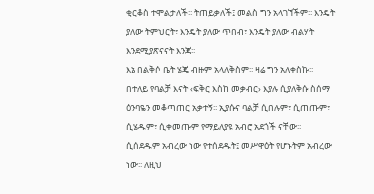ቂርቆስ ተሞልታለች፡፡ ትጠይቃለች፤ መልስ ግን አላገኘችም፡፡ እንዴት ያለው ትምህርት፣ እንዴት ያለው ጥበብ፣ እንዴት ያለው ብልሃት እንደሚያጽናናት እንጃ፡፡
እኔ በልቅሶ ቤት ሄጄ ብዙም አላለቅስም፡፡ ዛሬ ግን አለቀስኩ፡፡ በተለይ የባልቻ እናት ‹ፍቅር እስከ መቃብር› እያሉ ሲያለቅሱ ስሰማ ዕንባዬን መቆጣጠር አቃተኝ፡፡ ኢያሱና ባልቻ ሲበሉም፣ ሲጠጡም፣ ሲሄዱም፣ ሲቀመጡም የማይለያዩ አብሮ አደጎች ናቸው፡፡ ሲሰደዱም አብረው ነው የተሰደዱት፤ መሥዋዕት የሆኑትም አብረው ነው፡፡ ለዚህ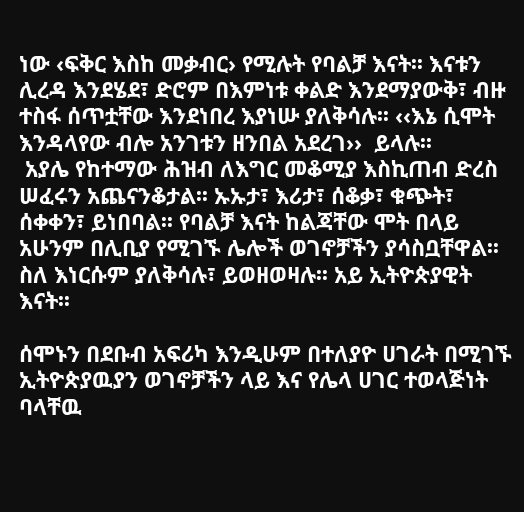ነው ‹ፍቅር እስከ መቃብር› የሚሉት የባልቻ እናት፡፡ እናቱን ሊረዳ እንደሄደ፣ ድሮም በእምነቱ ቀልድ እንደማያውቅ፣ ብዙ ተስፋ ሰጥቷቸው እንደነበረ እያነሡ ያለቅሳሉ፡፡ ‹‹እኔ ሲሞት እንዳላየው ብሎ አንገቱን ዘንበል አደረገ››  ይላሉ፡፡
 አያሌ የከተማው ሕዝብ ለእግር መቆሚያ እስኪጠብ ድረስ ሠፈሩን አጨናንቆታል፡፡ ኡኡታ፣ እሪታ፣ ሰቆቃ፣ ቁጭት፣ ሰቀቀን፣ ይነበባል፡፡ የባልቻ እናት ከልጃቸው ሞት በላይ አሁንም በሊቢያ የሚገኙ ሌሎች ወገኖቻችን ያሳስቧቸዋል፡፡ ስለ እነርሱም ያለቅሳሉ፣ ይወዘወዛሉ፡፡ አይ ኢትዮጵያዊት እናት፡፡

ሰሞኑን በደቡብ አፍሪካ እንዲሁም በተለያዮ ሀገራት በሚገኙ ኢትዮጵያዉያን ወገኖቻችን ላይ እና የሌላ ሀገር ተወላጅነት ባላቸዉ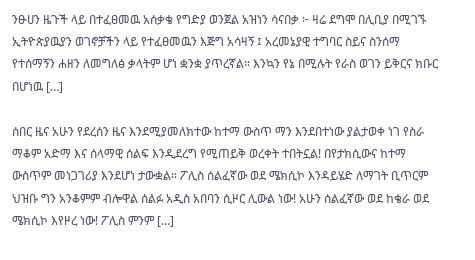ንፁሀን ዜጉች ላይ በተፈፀመዉ አሰቃቄ የግድያ ወንጀል አዝነን ሳናበቃ ፦ ዛሬ ደግሞ በሊቢያ በሚገኙ ኢትዮጵያዉያን ወገኖቻችን ላይ የተፈፀመዉን እጅግ አሳዛኝ ፤ አረመኔያዊ ተግባር ስይና ስንሰማ የተሰማኝን ሐዘን ለመግለፅ ቃላትም ሆነ ቋንቋ ያጥረኛል። እንኳን የኔ በሚሉት የራስ ወገን ይቅርና ክቡር በሆነዉ […]

ሰበር ዜና አሁን የደረሰን ዜና እንደሚያመለክተው ከተማ ውስጥ ማን እንደበተነው ያልታወቀ ነገ የስራ ማቆም አድማ እና ሰላማዊ ሰልፍ እንዲደረግ የሚጠይቅ ወረቀት ተበትኗል! በየታክሲውና ከተማ ውስጥም መነጋገሪያ እንደሆነ ታውቋል። ፖሊስ ሰልፈኛው ወደ ሜክሲኮ እንዳይሄድ ለማገት ቢጥርም ህዝቡ ግን አንቆምም ብሎዋል ሰልፉ አዲስ አበባን ሲዞር ሊውል ነው! አሁን ሰልፈኛው ወደ ከቄራ ወደ ሜክሲኮ እየዞረ ነው! ፖሊስ ምንም […]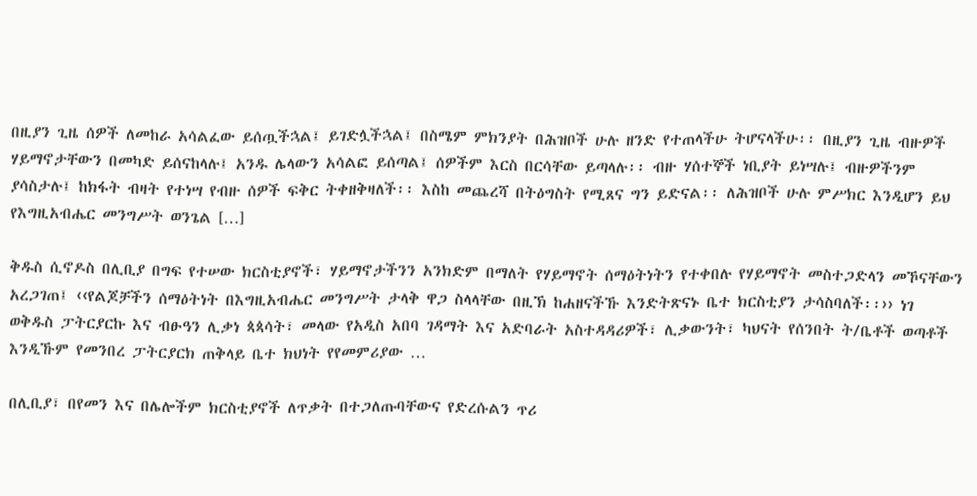በዚያን ጊዜ ሰዎች ለመከራ አሳልፈው ይሰጧችኋል፤ ይገድሏችኋል፤ በስሜም ምክንያት በሕዝቦች ሁሉ ዘንድ የተጠላችሁ ትሆናላችሁ፡፡ በዚያን ጊዜ ብዙዎች ሃይማኖታቸውን በመካድ ይሰናከላሉ፤ አንዱ ሌላውን አሳልፎ ይሰጣል፤ ሰዎችም እርስ በርሳቸው ይጣላሉ፡፡ ብዙ ሃሰተኞች ነቢያት ይነሣሉ፤ ብዙዎችንም ያሳስታሉ፤ ከክፋት ብዛት የተነሣ የብዙ ሰዎች ፍቅር ትቀዘቅዛለች፡፡ እስከ መጨረሻ በትዕግስት የሚጸና ግን ይድናል፡፡ ለሕዝቦች ሁሉ ምሥክር እንዲሆን ይህ የእግዚአብሔር መንግሥት ወንጌል […]

ቅዱስ ሲኖዶስ በሊቢያ በግፍ የተሠው ክርስቲያኖች፣ ሃይማኖታችንን አንክድም በማለት የሃይማኖት ሰማዕትነትን የተቀበሉ የሃይማኖት መስተጋድላን መኾናቸውን አረጋገጠ፤ ‹‹የልጆቻችን ሰማዕትነት በእግዚአብሔር መንግሥት ታላቅ ዋጋ ስላላቸው በዚኽ ከሐዘናችኹ እንድትጽናኑ ቤተ ክርስቲያን ታሳስባለች፡፡›› ነገ ወቅዱስ ፓትርያርኩ እና ብፁዓን ሊቃነ ጳጳሳት፣ መላው የአዲስ አበባ ገዳማት እና አድባራት አስተዳዳሪዎች፣ ሊቃውንት፣ ካህናት የሰንበት ት/ቤቶች ወጣቶች እንዲኹም የመንበረ ፓትርያርክ ጠቅላይ ቤተ ክህነት የየመምሪያው …

በሊቢያ፣ በየመን እና በሌሎችም ክርስቲያኖች ለጥቃት በተጋለጡባቸውና የድረሱልን ጥሪ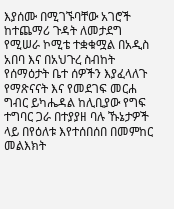እያሰሙ በሚገኙባቸው አገሮች ከተጨማሪ ጉዳት ለመታደግ የሚሠራ ኮሚቴ ተቋቁሟል በአዲስ አበባ እና በአህጉረ ስብከት የሰማዕታት ቤተ ሰዎችን እያፈላለጉ የማጽናናት እና የመደገፍ መርሐ ግብር ይካሔዳል ከሊቢያው የግፍ ተግባር ጋራ በተያያዘ ባሉ ኹኔታዎች ላይ በየዕለቱ እየተሰበሰበ በመምከር መልእክት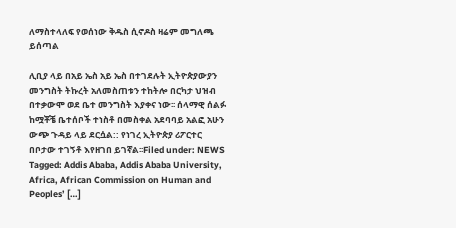ለማስተላለፍ የወሰነው ቅዱስ ሲኖዶስ ዛሬም መግለጫ ይሰጣል

ሊቢያ ላይ በአይ ኤስ አይ ኤስ በተገደሉት ኢትዮጵያውያን መንግስት ትኩረት አለመስጠቱን ተከትሎ በርካታ ህዝብ በተቃውሞ ወደ ቤተ መንግስት እያቀና ነው፡፡ ሰላማዊ ሰልፉ ከሟቾቼ ቤተሰቦች ተነስቶ በመስቀል አደባባይ አልፎ አሁን ውጭ ጉዳይ ላይ ደርሷል:: የነገረ ኢትዮጵያ ሪፖርተር በቦታው ተገኝቶ እየዘገበ ይገኛል፡፡Filed under: NEWS Tagged: Addis Ababa, Addis Ababa University, Africa, African Commission on Human and Peoples’ […]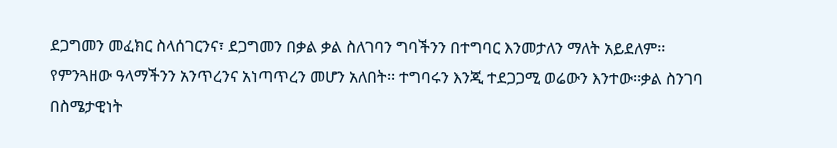ደጋግመን መፈክር ስላሰገርንና፣ ደጋግመን በቃል ቃል ስለገባን ግባችንን በተግባር እንመታለን ማለት አይደለም፡፡ የምንጓዘው ዓላማችንን አንጥረንና አነጣጥረን መሆን አለበት፡፡ ተግባሩን እንጂ ተደጋጋሚ ወሬውን እንተው፡፡ቃል ስንገባ በስሜታዊነት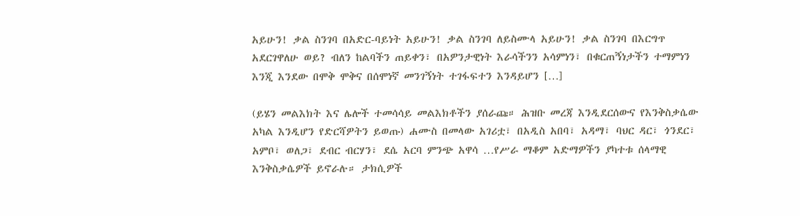አይሁን! ቃል ስንገባ በአድር-ባይነት አይሁን! ቃል ስንገባ ለይስሙላ አይሁን! ቃል ስንገባ በእርግጥ አደርገዋለሁ ወይ? ብለን ከልባችን ጠይቀን፣ በአዎንታዊነት እራሳችንን አሳምነን፣ በቁርጠኝነታችን ተማምነን እንጂ እንደው በሞቅ ሞቅና በሰሞነኛ መንገኝነት ተገፋፍተን እንዳይሆን […]

(ይሄን መልእክት እና ሌሎች ተመሳሳይ መልእክቶችን ያሰራጩ። ሕዝቡ መረጃ እንዲደርሰውና የእንቅስቃሴው አካል እንዲሆን የድርሻዎትን ይወጡ) ሐሙስ በመላው አገሪቷ፣ በአዲስ አበባ፣ አዳማ፣ ባህር ዳር፣ ጎንደር፣ አምቦ፣ ወለጋ፣ ደብር ብርሃን፣ ደሴ አርባ ምንጭ አዋሳ …የሥራ ማቆም አድማዎችን ያካተቱ ሰላማዊ እንቅስቃሴዎች ይኖራሉ። ታክሲዎች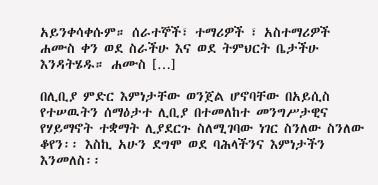አይንቀሳቀሱም። ሰራተኞች፣ ተማሪዎች ፣ አስተማሪዎች ሐሙስ ቀን ወደ ስራችሁ እና ወደ ትምህርት ቤታችሁ እንዳትሄዱ። ሐሙስ […]

በሊቢያ ምድር እምነታቸው ወንጀል ሆኖባቸው በአይሲስ የተሠዉትን ሰማዕታተ ሊቢያ በተመለከተ መንግሥታዊና የሃይማኖት ተቋማት ሊያደርጉ ስለሚገባው ነገር ስንለው ስንለው ቆየን፡፡ እስኪ አሁን ደግሞ ወደ ባሕላችንና እምነታችን እንመለስ፡፡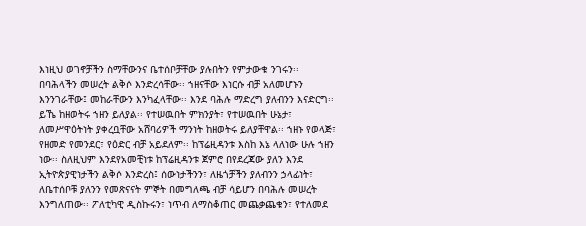እነዚህ ወገኖቻችን ስማቸውንና ቤተሰቦቻቸው ያሉበትን የምታውቁ ንገሩን፡፡ በባሕላችን መሠረት ልቅሶ እንድረሳቸው፡፡ ኀዘናቸው እነርሱ ብቻ አለመሆኑን እንንገራቸው፤ መከራቸውን እንካፈላቸው፡፡ እንደ ባሕሉ ማድረግ ያለብንን እናድርግ፡፡ ይኼ ከዘወትሩ ኀዘን ይለያል፡፡ የተሠዉበት ምክንያት፣ የተሠዉበት ሁኔታ፣ ለመሥዋዕትነት ያቀረቧቸው አሸባሪዎች ማንነት ከዘወትሩ ይለያቸዋል፡፡ ኀዘኑ የወላጅ፣ የዘመድ የመንደር፣ የዕድር ብቻ አይደለም፡፡ ከፕሬዚዳንቱ እስከ እኔ ላለነው ሁሉ ኀዘን ነው፡፡ ስለዚህም እንደየአመቺነቱ ከፕሬዚዳንቱ ጀምሮ በየደረጃው ያለን እንደ ኢትዮጵያዊነታችን ልቅሶ እንድረስ፤ ሰውነታችንን፣ ለዜጎቻችን ያለብንን ኃላፊነት፣ ለቤተሰቦቹ ያለንን የመጽናናት ምኞት በመግለጫ ብቻ ሳይሆን በባሕሉ መሠረት እንግለጠው፡፡ ፖለቲካዊ ዲስኩሩን፣ ነጥብ ለማስቆጠር መጨቃጨቁን፣ የተለመደ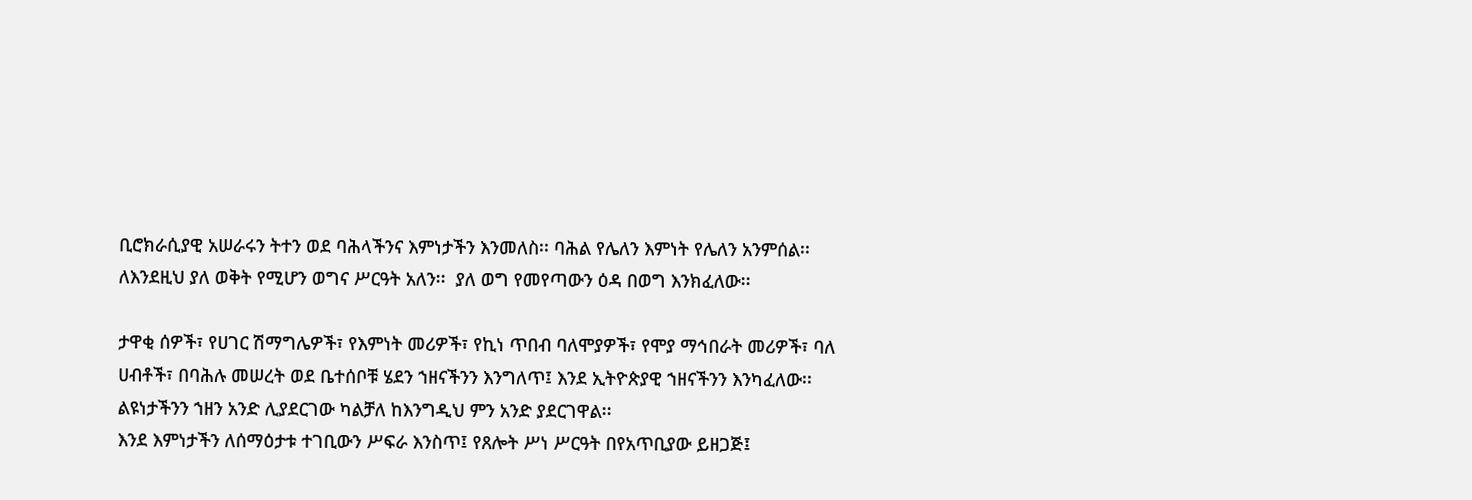ቢሮክራሲያዊ አሠራሩን ትተን ወደ ባሕላችንና እምነታችን እንመለስ፡፡ ባሕል የሌለን እምነት የሌለን አንምሰል፡፡ ለእንደዚህ ያለ ወቅት የሚሆን ወግና ሥርዓት አለን፡፡  ያለ ወግ የመየጣውን ዕዳ በወግ እንክፈለው፡፡

ታዋቂ ሰዎች፣ የሀገር ሽማግሌዎች፣ የእምነት መሪዎች፣ የኪነ ጥበብ ባለሞያዎች፣ የሞያ ማኅበራት መሪዎች፣ ባለ ሀብቶች፣ በባሕሉ መሠረት ወደ ቤተሰቦቹ ሄደን ኀዘናችንን እንግለጥ፤ እንደ ኢትዮጵያዊ ኀዘናችንን እንካፈለው፡፡ ልዩነታችንን ኀዘን አንድ ሊያደርገው ካልቻለ ከእንግዲህ ምን አንድ ያደርገዋል፡፡
እንደ እምነታችን ለሰማዕታቱ ተገቢውን ሥፍራ እንስጥ፤ የጸሎት ሥነ ሥርዓት በየአጥቢያው ይዘጋጅ፤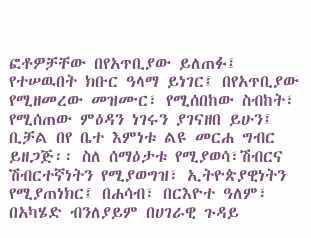ፎቶዎቻቸው በየአጥቢያው ይለጠፉ፤ የተሠዉበት ክቡር ዓላማ ይነገር፤ በየአጥቢያው የሚዘመረው መዝሙር፣ የሚሰበከው ስብከት፣ የሚሰጠው ምዕዳን ነገሩን ያገናዘበ ይሁን፤ ቢቻል በየ ቤተ እምነቱ ልዩ መርሐ ግብር ይዘጋጅ፡፡ ስለ ሰማዕታቱ የሚያወሳ፣ሽብርና ሽብርተኛነትን የሚያወግዝ፣ ኢትዮጵያዊነትን የሚያጠነክር፤ በሐሳብ፣ በርእዮተ ዓለም፣ በአካሄድ ብንለያይም በሀገራዊ ጉዳይ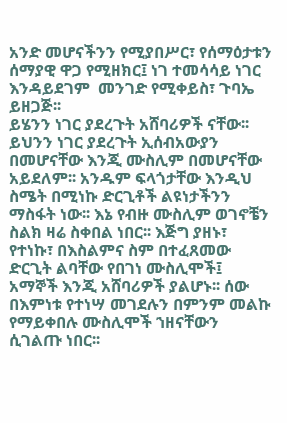አንድ መሆናችንን የሚያበሥር፣ የሰማዕታቱን ሰማያዊ ዋጋ የሚዘክር፤ ነገ ተመሳሳይ ነገር እንዳይደገም  መንገድ የሚቀይስ፣ ጉባኤ ይዘጋጅ፡፡
ይሄንን ነገር ያደረጉት አሸባሪዎች ናቸው፡፡ ይህንን ነገር ያደረጉት ኢሰብአውያን በመሆናቸው እንጂ ሙስሊም በመሆናቸው አይደለም፡፡ አንዱም ፍላጎታቸው እንዲህ ስሜት በሚነኩ ድርጊቶች ልዩነታችንን ማስፋት ነው፡፡ እኔ የብዙ ሙስሊም ወገኖቼን ስልክ ዛሬ ስቀበል ነበር፡፡ እጅግ ያዘኑ፣ የተነኩ፣ በእስልምና ስም በተፈጸመው ድርጊት ልባቸው የበገነ ሙስሊሞች፤ አማኞች እንጂ አሸባሪዎች ያልሆኑ፡፡ ሰው በእምነቱ የተነሣ መገደሉን በምንም መልኩ የማይቀበሉ ሙስሊሞች ኀዘናቸውን ሲገልጡ ነበር፡፡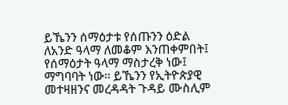ይኼንን ሰማዕታቱ የሰጡንን ዕድል ለአንድ ዓላማ ለመቆም እንጠቀምበት፤ የሰማዕታት ዓላማ ማስታረቅ ነው፤ ማግባባት ነው፡፡ ይኼንን የኢትዮጵያዊ መተዛዘንና መረዳዳት ጉዳይ ሙስሊም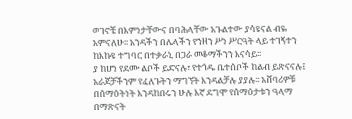ወገኖቼ በእምነታቸውና በባሕላቸው አጉልተው ያሳዩናል ብዬ አምናለሁ፡፡ አንዳችን በሌላችን የኀዘን ሥነ ሥርዓት ላይ ተገኝተን ከእኩዩ ተግባር በተቃራኒ በጋራ መቆማችንን እናሳይ፡፡
ያ ከሆነ የደሙ ልቦች ይድናሉ፣ የተጎዱ ቤተሰቦች ከልብ ይጽናናሉ፤ አራጆቻችንም የፈለጉትን ማግኘት እንዳልቻሉ ያያሉ፡፡ አሸባሪዎቹ በሰማዕትነት እንዳከበሩን ሁሉ እኛ ደግሞ የሰማዕታቱን ዓላማ በማጽናት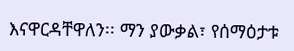እናዋርዳቸዋለን፡፡ ማን ያውቃል፣ የሰማዕታቱ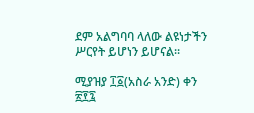ደም አልግባባ ላለው ልዩነታችን ሥርየት ይሆነን ይሆናል፡፡

ሚያዝያ ፲፩(አስራ አንድ) ቀን ፳፻፯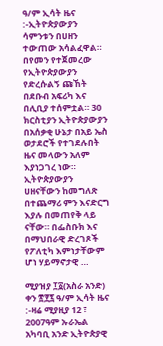ዓ/ም ኢሳት ዜና :-ኢትዮጵያውያን ሳምንቱን በሀዘን ተውጠው አሳልፈዋል። በየመን የተጀመረው የኢትዮጵያውያን የድረሱልኝ ጩኸት በደቡብ አፍሪካ እና በሊቢያ ተሰምቷል። 30 ክርስቲያን ኢትዮጵያውያን በአሰቃቂ ሁኔታ በአይ ኤስ ወታደሮች የተገደሉበት ዜና መላውን አለም እያነጋገረ ነው። ኢትዮጵያውያን ሀዘናቸውን ከመግለጽ በተጨማሪ ምን እናድርግ እያሉ በመጠየቅ ላይ ናቸው። በፌስቡክ እና በማህበራዊ ድረገጾች የፖለቲካ እምነታቸውም ሆነ ሃይማኖታዊ …

ሚያዝያ ፲፩(አስራ አንድ) ቀን ፳፻፯ ዓ/ም ኢሳት ዜና :-ዛሬ ሚያዚያ 12 ፣ 2007ዓም ኡራኤል አካባቢ አንድ ኢትዮጵያዊ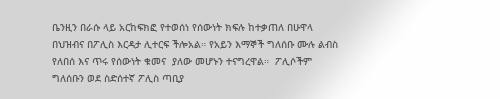ቤንዚን በራሱ ላይ አርከፍክፎ የተወሰነ የሰውነት ክፍሉ ከተቃጠለ በሁዋላ በህዝብና በፖሊስ እርዳታ ሊተርፍ ችሎአል። የአይን እማኞች ግለሰቡ ሙሉ ልብስ የለበሰ እና ጥሩ የሰውነት ቁመና  ያለው መሆኑን ተናግረዋል።  ፖሊሶችም ግለሰቡን ወደ ስድሰተኛ ፖሊስ ጣቢያ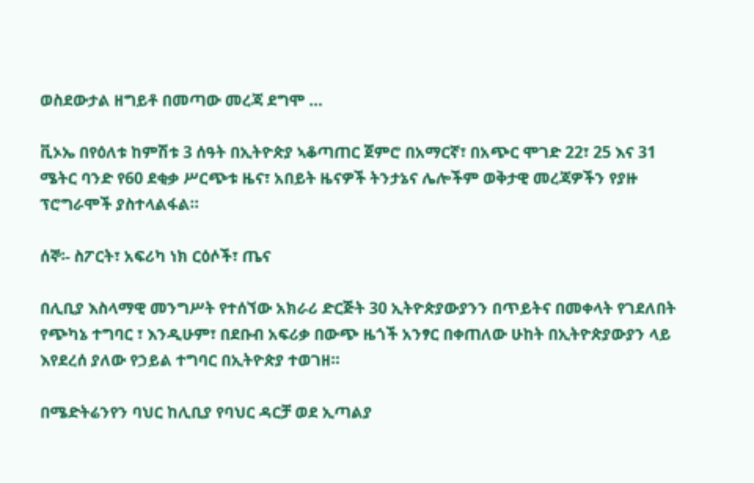ወስደውታል ዘግይቶ በመጣው መረጃ ደግሞ …

ቪኦኤ በየዕለቱ ከምሽቱ 3 ሰዓት በኢትዮጵያ ኣቆጣጠር ጀምሮ በአማርኛ፣ በአጭር ሞገድ 22፣ 25 እና 31 ሜትር ባንድ የ60 ደቂቃ ሥርጭቱ ዜና፣ አበይት ዜናዎች ትንታኔና ሌሎችም ወቅታዊ መረጃዎችን የያዙ ፕሮግራሞች ያስተላልፋል።

ሰኞ፡- ስፖርት፣ አፍሪካ ነክ ርዕሶች፣ ጤና

በሊቢያ እስላማዊ መንግሥት የተሰኘው አክራሪ ድርጅት 30 ኢትዮጵያውያንን በጥይትና በመቀላት የገደለበት የጭካኔ ተግባር ፣ እንዲሁም፣ በደቡብ አፍሪቃ በውጭ ዜጎች አንፃር በቀጠለው ሁከት በኢትዮጵያውያን ላይ እየደረሰ ያለው የኃይል ተግባር በኢትዮጵያ ተወገዘ።

በሜድትሬንየን ባህር ከሊቢያ የባህር ዳርቻ ወደ ኢጣልያ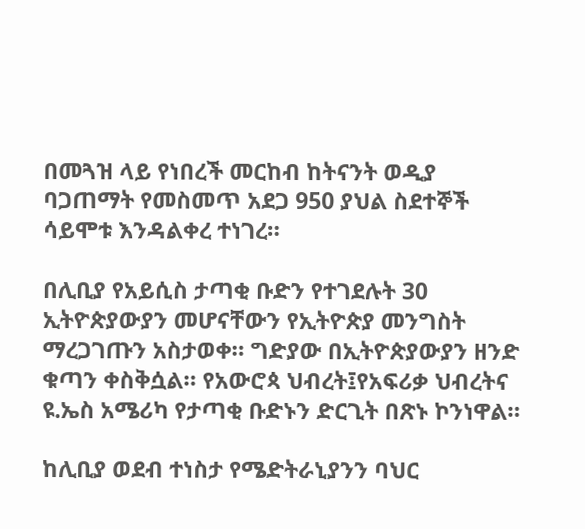በመጓዝ ላይ የነበረች መርከብ ከትናንት ወዲያ ባጋጠማት የመስመጥ አደጋ 950 ያህል ስደተኞች ሳይሞቱ እንዳልቀረ ተነገረ።

በሊቢያ የአይሲስ ታጣቂ ቡድን የተገደሉት 30 ኢትዮጵያውያን መሆናቸውን የኢትዮጵያ መንግስት ማረጋገጡን አስታወቀ። ግድያው በኢትዮጵያውያን ዘንድ ቁጣን ቀስቅሷል። የአውሮጳ ህብረት፤የአፍሪቃ ህብረትና ዩ.ኤስ አሜሪካ የታጣቂ ቡድኑን ድርጊት በጽኑ ኮንነዋል።

ከሊቢያ ወደብ ተነስታ የሜድትራኒያንን ባህር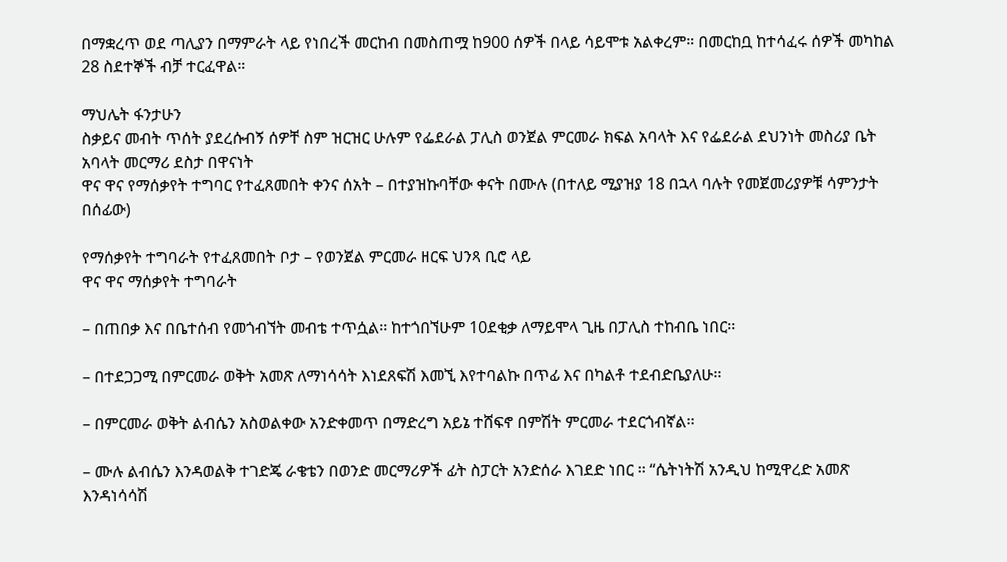በማቋረጥ ወደ ጣሊያን በማምራት ላይ የነበረች መርከብ በመስጠሟ ከ900 ሰዎች በላይ ሳይሞቱ አልቀረም። በመርከቧ ከተሳፈሩ ሰዎች መካከል 28 ስደተኞች ብቻ ተርፈዋል።

ማህሌት ፋንታሁን
ስቃይና መብት ጥሰት ያደረሱብኝ ሰዎቸ ስም ዝርዝር ሁሉም የፌደራል ፓሊስ ወንጀል ምርመራ ክፍል አባላት እና የፌደራል ደህንነት መስሪያ ቤት አባላት መርማሪ ደስታ በዋናነት
ዋና ዋና የማሰቃየት ተግባር የተፈጸመበት ቀንና ሰአት – በተያዝኩባቸው ቀናት በሙሉ (በተለይ ሚያዝያ 18 በኋላ ባሉት የመጀመሪያዎቹ ሳምንታት በሰፊው)

የማሰቃየት ተግባራት የተፈጸመበት ቦታ – የወንጀል ምርመራ ዘርፍ ህንጻ ቢሮ ላይ
ዋና ዋና ማሰቃየት ተግባራት

– በጠበቃ እና በቤተሰብ የመጎብኘት መብቴ ተጥሷል፡፡ ከተጎበኘሁም 10ደቂቃ ለማይሞላ ጊዜ በፓሊስ ተከብቤ ነበር፡፡

– በተደጋጋሚ በምርመራ ወቅት አመጽ ለማነሳሳት እነደጸፍሽ እመኚ እየተባልኩ በጥፊ እና በካልቶ ተደብድቤያለሁ፡፡

– በምርመራ ወቅት ልብሴን አስወልቀው አንድቀመጥ በማድረግ አይኔ ተሸፍኖ በምሽት ምርመራ ተደርጎብኛል፡፡

– ሙሉ ልብሴን እንዳወልቅ ተገድጄ ራቄቴን በወንድ መርማሪዎች ፊት ስፓርት አንድሰራ እገደድ ነበር ፡፡ “ሴትነትሽ አንዲህ ከሚዋረድ አመጽ እንዳነሳሳሽ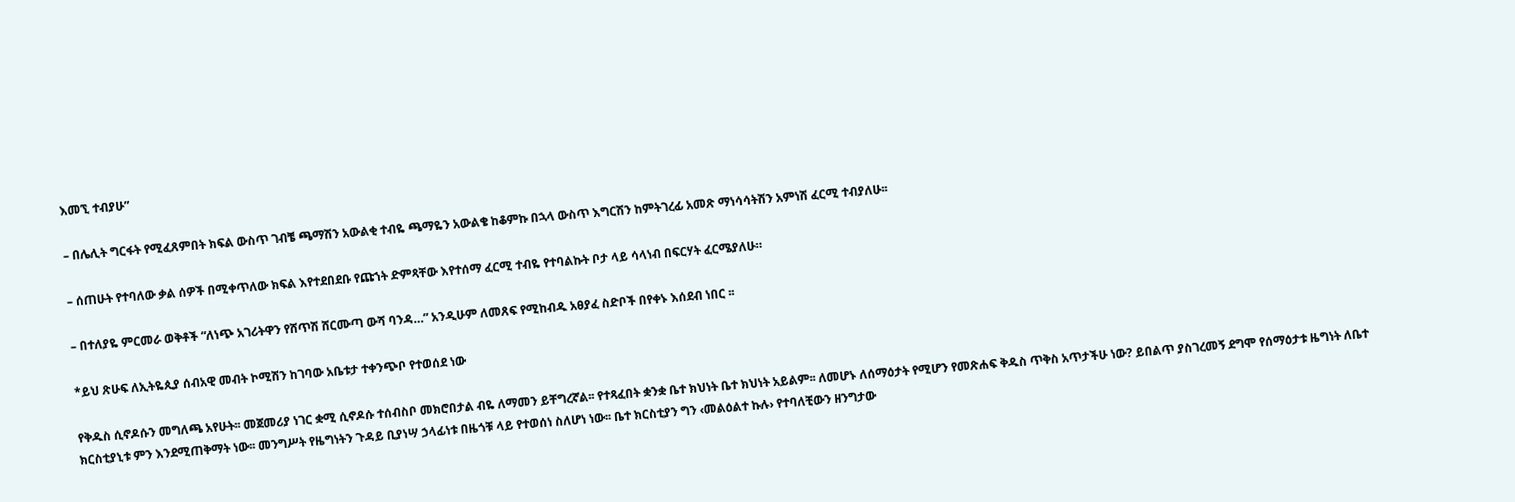እመኚ ተብያሁ”

– በሌሊት ግርፋት የሚፈጸምበት ክፍል ውስጥ ገብቼ ጫማሽን አውልቂ ተብዬ ጫማዬን አውልቄ ከቆምኩ በኋላ ውስጥ እግርሽን ከምትገረፊ አመጽ ማነሳሳትሽን አምነሽ ፈርሚ ተብያለሁ፡፡

– ሰጠሁት የተባለው ቃል ሰዎች በሚቀጥለው ክፍል እየተደበደቡ የጩኀት ድምጻቸው እየተሰማ ፈርሚ ተብዬ የተባልኩት ቦታ ላይ ሳላነብ በፍርሃት ፈርሜያለሁ።

– በተለያዬ ምርመራ ወቅቶች “ለነጭ አገሪትዋን የሸጥሽ ሸርሙጣ ውሻ ባንዳ…” አንዲሁም ለመጸፍ የሚከብዱ አፀያፈ ስድቦች በየቀኑ እሰደብ ነበር ፡፡

*ይህ ጽሁፍ ለኢትዬጲያ ሰብአዊ መብት ኮሚሽን ከገባው አቤቱታ ተቀንጭቦ የተወሰደ ነው

የቅዱስ ሲኖዶሱን መግለጫ አየሁት፡፡ መጀመሪያ ነገር ቋሚ ሲኖዶሱ ተሰብስቦ መክሮበታል ብዬ ለማመን ይቸግረኛል፡፡ የተጻፈበት ቋንቋ ቤተ ክህነት ቤተ ክህነት አይልም፡፡ ለመሆኑ ለሰማዕታት የሚሆን የመጽሐፍ ቅዱስ ጥቅስ አጥታችሁ ነው? ይበልጥ ያስገረመኝ ደግሞ የሰማዕታቱ ዜግነት ለቤተ ክርስቲያኒቱ ምን እንደሚጠቅማት ነው፡፡ መንግሥት የዜግነትን ጉዳይ ቢያነሣ ኃላፊነቱ በዜጎቹ ላይ የተወሰነ ስለሆነ ነው፡፡ ቤተ ክርስቲያን ግን ‹መልዕልተ ኩሉ› የተባለቺውን ዘንግታው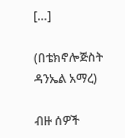[…]

(በቴክኖሎጅስት ዳንኤል አማረ)

ብዙ ሰዎች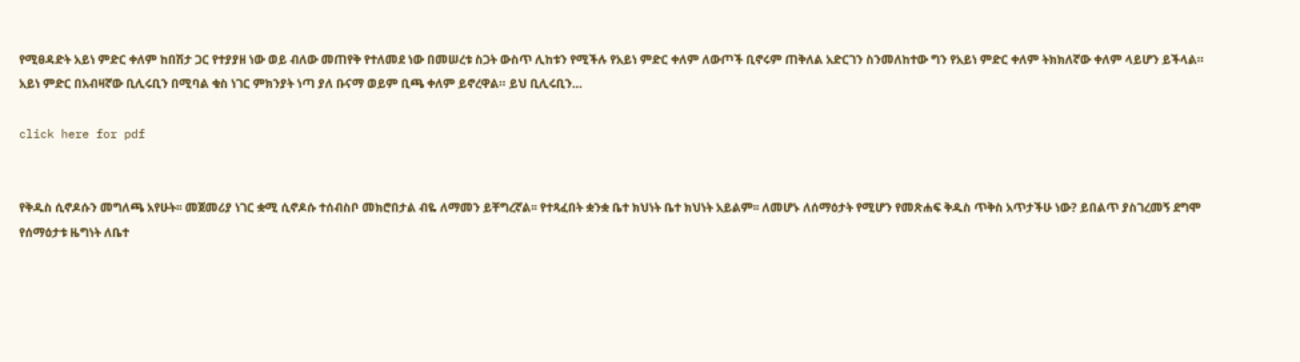የሚፀዳድት አይነ ምድር ቀለም ከበሽታ ጋር የተያያዘ ነው ወይ ብለው መጠየቅ የተለመደ ነው በመሠረቱ ስጋት ውስጥ ሊከቱን የሚችሉ የአይነ ምድር ቀለም ለውጦች ቢኖሩም ጠቅለል አድርገን ስንመለከተው ግን የአይነ ምድር ቀለም ትክክለኛው ቀለም ላይሆን ይችላል።
አይነ ምድር በአብዛኛው ቢሊሩቢን በሚባል ቁስ ነገር ምክንያት ነጣ ያለ ቡናማ ወይም ቢጫ ቀለም ይኖረዋል። ይህ ቢሊሩቢን…

click here for pdf


የቅዱስ ሲኖዶሱን መግለጫ አየሁት፡፡ መጀመሪያ ነገር ቋሚ ሲኖዶሱ ተሰብስቦ መክሮበታል ብዬ ለማመን ይቸግረኛል፡፡ የተጻፈበት ቋንቋ ቤተ ክህነት ቤተ ክህነት አይልም፡፡ ለመሆኑ ለሰማዕታት የሚሆን የመጽሐፍ ቅዱስ ጥቅስ አጥታችሁ ነው? ይበልጥ ያስገረመኝ ደግሞ የሰማዕታቱ ዜግነት ለቤተ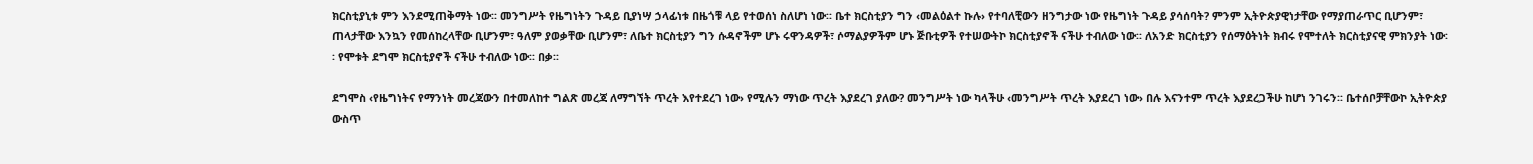ክርስቲያኒቱ ምን እንደሚጠቅማት ነው፡፡ መንግሥት የዜግነትን ጉዳይ ቢያነሣ ኃላፊነቱ በዜጎቹ ላይ የተወሰነ ስለሆነ ነው፡፡ ቤተ ክርስቲያን ግን ‹መልዕልተ ኩሉ› የተባለቺውን ዘንግታው ነው የዜግነት ጉዳይ ያሳሰባት? ምንም ኢትዮጵያዊነታቸው የማያጠራጥር ቢሆንም፣ ጠላታቸው እንኳን የመሰከረላቸው ቢሆንም፣ ዓለም ያወቃቸው ቢሆንም፣ ለቤተ ክርስቲያን ግን ሱዳኖችም ሆኑ ሩዋንዳዎች፣ ሶማልያዎችም ሆኑ ጅቡቲዎች የተሠውትኮ ክርስቲያኖች ናችሁ ተብለው ነው፡፡ ለአንድ ክርስቲያን የሰማዕትነት ክብሩ የሞተለት ክርስቲያናዊ ምክንያት ነው፡፡ የሞቱት ደግሞ ክርስቲያኖች ናችሁ ተብለው ነው፡፡ በቃ፡፡

ደግሞስ ‹የዜግነትና የማንነት መረጃውን በተመለከተ ግልጽ መረጃ ለማግኘት ጥረት እየተደረገ ነው› የሚሉን ማነው ጥረት እያደረገ ያለው? መንግሥት ነው ካላችሁ ‹መንግሥት ጥረት እያደረገ ነው› በሉ እናንተም ጥረት እያደረጋችሁ ከሆነ ንገሩን፡፡ ቤተሰቦቻቸውኮ ኢትዮጵያ ውስጥ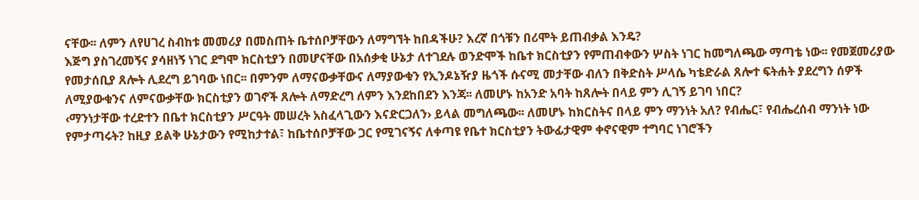ናቸው፡፡ ለምን ለየሀገረ ስብከቱ መመሪያ በመስጠት ቤተሰቦቻቸውን ለማግኘት ከበዳችሁ? እረኛ በጎቹን በሪሞት ይጠብቃል እንዴ?
እጅግ ያስገረመኝና ያሳዘነኝ ነገር ደግሞ ክርስቲያን በመሆናቸው በአሰቃቂ ሁኔታ ለተገደሉ ወንድሞች ከቤተ ክርስቲያን የምጠብቀውን ሦስት ነገር ከመግለጫው ማጣቴ ነው፡፡ የመጀመሪያው የመታሰቢያ ጸሎት ሊደረግ ይገባው ነበር፡፡ በምንም ለማናውቃቸውና ለማያውቁን የኢንዶኔዥያ ዜጎች ሱናሚ መታቸው ብለን በቅድስት ሥላሴ ካቴድራል ጸሎተ ፍትሐት ያደረግን ሰዎች ለሚያውቁንና ለምናውቃቸው ክርስቲያን ወገኖች ጸሎት ለማድረግ ለምን እንደከበደን እንጃ፡፡ ለመሆኑ ከአንድ አባት ከጸሎት በላይ ምን ሊገኝ ይገባ ነበር?
‹ማንነታቸው ተረድተን በቤተ ክርስቲያን ሥርዓት መሠረት አስፈላጊውን እናድርጋለን› ይላል መግለጫው፡፡ ለመሆኑ ከክርስትና በላይ ምን ማንነት አለ? የብሔር፣ የብሔረሰብ ማንነት ነው የምታጣሩት? ከዚያ ይልቅ ሁኔታውን የሚከታተል፣ ከቤተሰቦቻቸው ጋር የሚገናኝና ለቀጣዩ የቤተ ክርስቲያን ትውፊታዊም ቀኖናዊም ተግባር ነገሮችን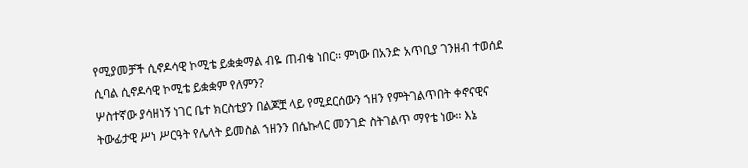የሚያመቻች ሲኖዶሳዊ ኮሚቴ ይቋቋማል ብዬ ጠብቄ ነበር፡፡ ምነው በአንድ አጥቢያ ገንዘብ ተወሰደ ሲባል ሲኖዶሳዊ ኮሚቴ ይቋቋም የለምን?
ሦስተኛው ያሳዘነኝ ነገር ቤተ ክርስቲያን በልጆቿ ላይ የሚደርሰውን ኀዘን የምትገልጥበት ቀኖናዊና ትውፊታዊ ሥነ ሥርዓት የሌላት ይመስል ኀዘንን በሴኩላር መንገድ ስትገልጥ ማየቴ ነው፡፡ እኔ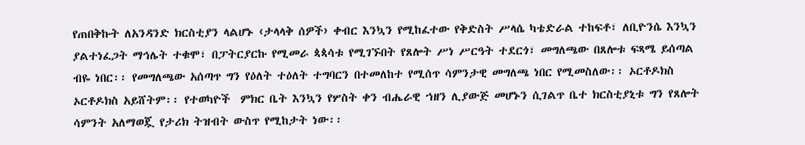የጠበቅኩት ለአንዳንድ ክርስቲያን ላልሆኑ ‹ታላላቅ ሰዎች› ቀብር እንኳን የሚከፈተው የቅድስት ሥላሴ ካቴድራል ተከፍቶ፣ ለቢዮንሴ እንኳን ያልተነፈጋት ማኅሌት ተቁሞ፣ በፓትርያርኩ የሚመራ ጳጳሳቱ የሚገኙበት የጸሎት ሥነ ሥርዓት ተደርጎ፣ መግለጫው በጸሎቱ ፍጻሜ ይሰጣል ብዬ ነበር፡፡ የመግለጫው አሰጣጥ ግን የዕለት ተዕለት ተግባርን በተመለከተ የሚሰጥ ሳምንታዊ መግለጫ ነበር የሚመስለው፡፡ ኦርቶዶክስ ኦርቶዶክስ አይሸትም፡፡ የተወካዮች  ምክር ቤት እንኳን የሦስት ቀን ብሔራዊ ኀዘን ሊያውጅ መሆኑን ሲገልጥ ቤተ ክርስቲያኒቱ ግን የጸሎት ሳምንት አለማወጇ የታሪክ ትዝብት ውስጥ የሚከታት ነው፡፡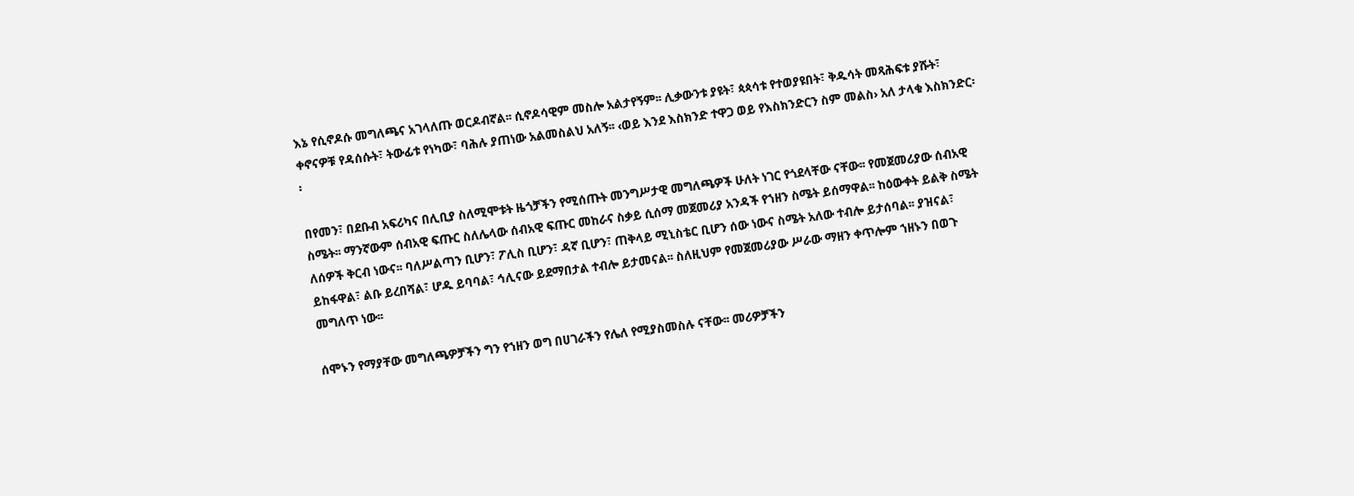እኔ የሲኖዶሱ መግለጫና አገላለጡ ወርዶብኛል፡፡ ሲኖዶሳዊም መስሎ አልታየኝም፡፡ ሊቃውንቱ ያዩት፣ ጳጳሳቱ የተወያዩበት፣ ቅዱሳት መጻሕፍቱ ያሹት፣ ቀኖናዎቹ የዳሰሱት፣ ትውፊቱ የነካው፣ ባሕሉ ያጠነው አልመስልህ አለኝ፡፡ ‹ወይ እንደ እስክንድ ተዋጋ ወይ የእስክንድርን ስም መልስ› አለ ታላቁ እስክንድር፡፡

በየመን፣ በደቡብ አፍሪካና በሊቢያ ስለሚሞቱት ዜጎቻችን የሚሰጡት መንግሥታዊ መግለጫዎች ሁለት ነገር የጎደላቸው ናቸው፡፡ የመጀመሪያው ሰብአዊ ስሜት፡፡ ማንኛውም ሰብአዊ ፍጡር ስለሌላው ሰብአዊ ፍጡር መከራና ስቃይ ሲሰማ መጀመሪያ አንዳች የኀዘን ስሜት ይሰማዋል፡፡ ከዕውቀት ይልቅ ስሜት ለሰዎች ቅርብ ነውና፡፡ ባለሥልጣን ቢሆን፣ ፖሊስ ቢሆን፣ ዳኛ ቢሆን፣ ጠቅላይ ሚኒስቴር ቢሆን ሰው ነውና ስሜት አለው ተብሎ ይታሰባል፡፡ ያዝናል፣ ይከፋዋል፣ ልቡ ይረበሻል፣ ሆዱ ይባባል፣ ኅሊናው ይደማበታል ተብሎ ይታመናል፡፡ ስለዚህም የመጀመሪያው ሥራው ማዘን ቀጥሎም ኀዘኑን በወጉ መግለጥ ነው፡፡

ሰሞኑን የማያቸው መግለጫዎቻችን ግን የኀዘን ወግ በሀገራችን የሌለ የሚያስመስሉ ናቸው፡፡ መሪዎቻችን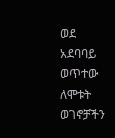ወደ አደባባይ ወጥተው ለሞቱት ወገኖቻችን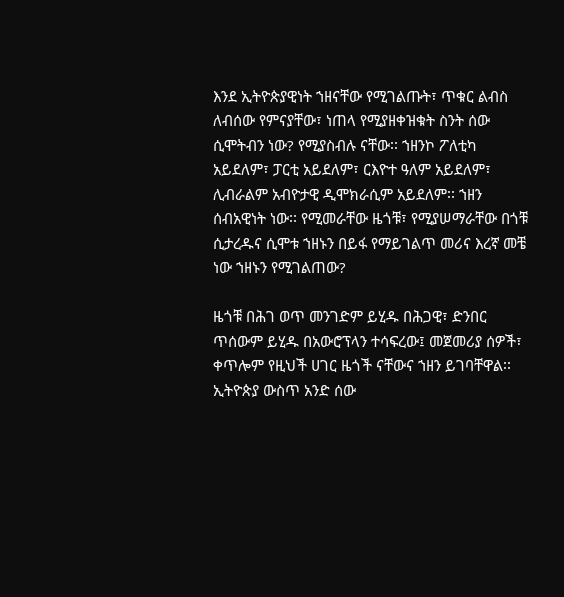እንደ ኢትዮጵያዊነት ኀዘናቸው የሚገልጡት፣ ጥቁር ልብስ ለብሰው የምናያቸው፣ ነጠላ የሚያዘቀዝቁት ስንት ሰው ሲሞትብን ነው? የሚያስብሉ ናቸው፡፡ ኀዘንኮ ፖለቲካ አይደለም፣ ፓርቲ አይደለም፣ ርእዮተ ዓለም አይደለም፣ ሊብራልም አብዮታዊ ዲሞክራሲም አይደለም፡፡ ኀዘን ሰብአዊነት ነው፡፡ የሚመራቸው ዜጎቹ፣ የሚያሠማራቸው በጎቹ ሲታረዱና ሲሞቱ ኀዘኑን በይፋ የማይገልጥ መሪና እረኛ መቼ ነው ኀዘኑን የሚገልጠው?

ዜጎቹ በሕገ ወጥ መንገድም ይሂዱ በሕጋዊ፣ ድንበር ጥሰውም ይሂዱ በአውሮፕላን ተሳፍረው፤ መጀመሪያ ሰዎች፣ ቀጥሎም የዚህች ሀገር ዜጎች ናቸውና ኀዘን ይገባቸዋል፡፡ ኢትዮጵያ ውስጥ አንድ ሰው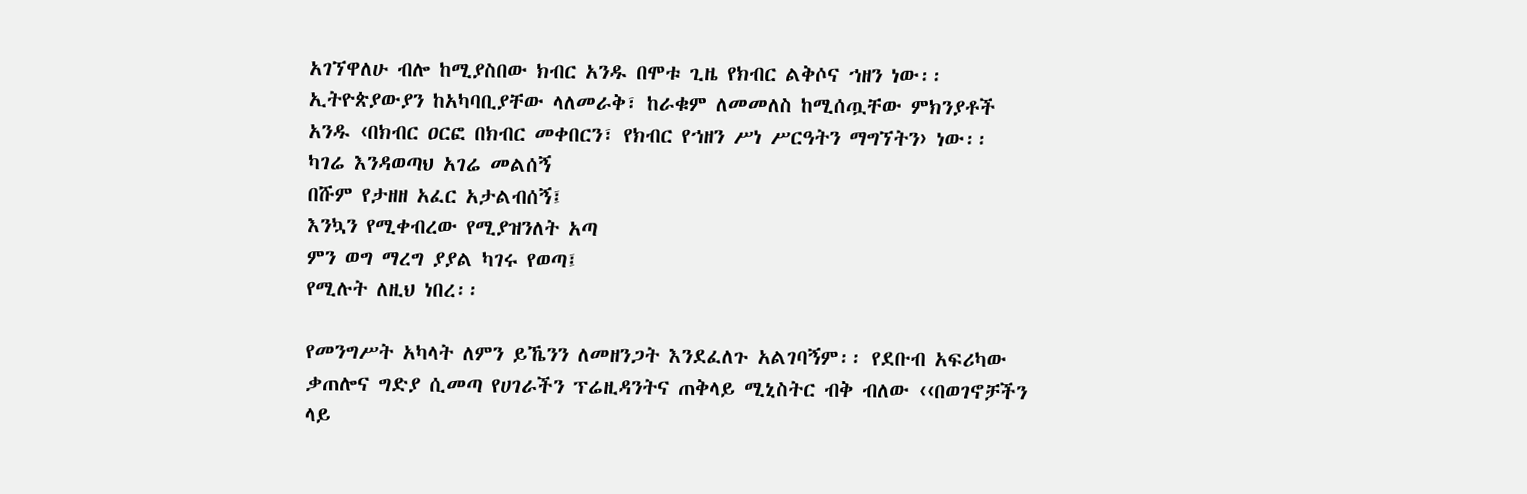አገኘዋለሁ ብሎ ከሚያስበው ክብር አንዱ በሞቱ ጊዜ የክብር ልቅሶና ኀዘን ነው፡፡ ኢትዮጵያውያን ከአካባቢያቸው ላለመራቅ፣ ከራቁም ለመመለስ ከሚሰጧቸው ምክንያቶች አንዱ ‹በክብር ዐርፎ በክብር መቀበርን፣ የክብር የኀዘን ሥነ ሥርዓትን ማግኘትን› ነው፡፡
ካገሬ እንዳወጣህ አገሬ መልሰኝ
በሹም የታዘዘ አፈር አታልብሰኝ፤
እንኳን የሚቀብረው የሚያዝንለት አጣ
ምን ወግ ማረግ ያያል ካገሩ የወጣ፤
የሚሉት ለዚህ ነበረ፡፡

የመንግሥት አካላት ለምን ይኼንን ለመዘንጋት እንደፈለጉ አልገባኝም፡፡ የደቡብ አፍሪካው ቃጠሎና ግድያ ሲመጣ የሀገራችን ፕሬዚዳንትና ጠቅላይ ሚኒስትር ብቅ ብለው ‹‹በወገኖቻችን ላይ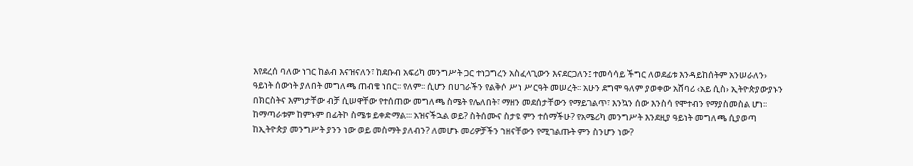እየደረሰ ባለው ነገር ከልብ እናዝናለን፣ ከደቡብ አፍሪካ መንግሥት ጋር ተነጋግረን አስፈላጊውን እናደርጋለን፤ ተመሳሳይ ችግር ለወደፊቱ እንዳይከሰትም አንሠራለን› ዓይነት ሰውነት ያለበት መግለጫ ጠብቄ ነበር፡፡ የለም፡፡ ሲሆን በሀገራችን የልቅሶ ሥነ ሥርዓት መሠረት፡፡ አሁን ደግሞ ዓለም ያወቀው አሸባሪ ‹አይ ሲስ› ኢትዮጵያውያኑን በክርስትና እምነታቸው ብቻ ሲሠዋቸው የተሰጠው መግለጫ ስሜት የሌለበት፣ ማዘን መደሰታቸውን የማይገልጥ፣ እንኳን ሰው እንስሳ የሞተብን የማያስመስል ሆነ፡፡ ከማጣራቱም ከምኑም በፊትኮ ስሜቱ ይቀድማል፡፡፡ አዝናችኋል ወይ? ስትሰሙና ስታዩ ምን ተሰማችሁ? የአሜሪካ መንግሥት እንደዚያ ዓይነት መግለጫ ሲያወጣ ከኢትዮጵያ መንግሥት ያንን ነው ወይ መስማት ያለብን? ለመሆኑ መሪዎቻችን ኀዘናቸውን የሚገልጡት ምን ስንሆን ነው?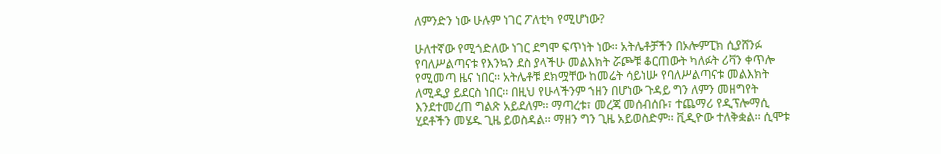ለምንድን ነው ሁሉም ነገር ፖለቲካ የሚሆነው?

ሁለተኛው የሚጎድለው ነገር ደግሞ ፍጥነት ነው፡፡ አትሌቶቻችን በኦሎምፒክ ሲያሸንፉ የባለሥልጣናቱ የእንኳን ደስ ያላችሁ መልእክት ሯጮቹ ቆርጠውት ካለፉት ሪቫን ቀጥሎ የሚመጣ ዜና ነበር፡፡ አትሌቶቹ ደክሟቸው ከመሬት ሳይነሡ የባለሥልጣናቱ መልእክት ለሚዲያ ይደርስ ነበር፡፡ በዚህ የሁላችንም ኀዘን በሆነው ጉዳይ ግን ለምን መዘግየት እንደተመረጠ ግልጽ አይደለም፡፡ ማጣረቱ፣ መረጃ መሰብሰቡ፣ ተጨማሪ የዲፕሎማሲ ሂደቶችን መሄዱ ጊዜ ይወስዳል፡፡ ማዘን ግን ጊዜ አይወስድም፡፡ ቪዲዮው ተለቅቋል፡፡ ሲሞቱ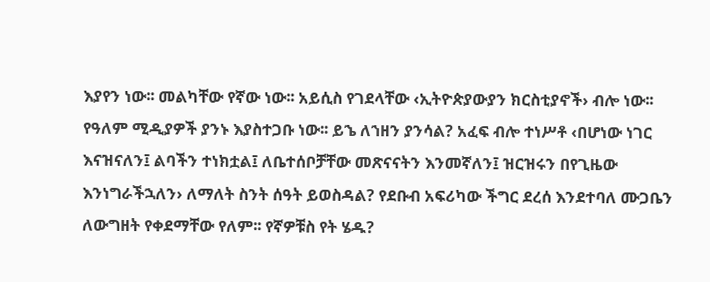እያየን ነው፡፡ መልካቸው የኛው ነው፡፡ አይሲስ የገደላቸው ‹ኢትዮጵያውያን ክርስቲያኖች› ብሎ ነው፡፡ የዓለም ሚዲያዎች ያንኑ እያስተጋቡ ነው፡፡ ይኄ ለኀዘን ያንሳል? አፈፍ ብሎ ተነሥቶ ‹በሆነው ነገር እናዝናለን፤ ልባችን ተነክቷል፤ ለቤተሰቦቻቸው መጽናናትን እንመኛለን፤ ዝርዝሩን በየጊዜው እንነግራችኋለን› ለማለት ስንት ሰዓት ይወስዳል? የደቡብ አፍሪካው ችግር ደረሰ እንደተባለ ሙጋቤን ለውግዘት የቀደማቸው የለም፡፡ የኛዎቹስ የት ሄዱ?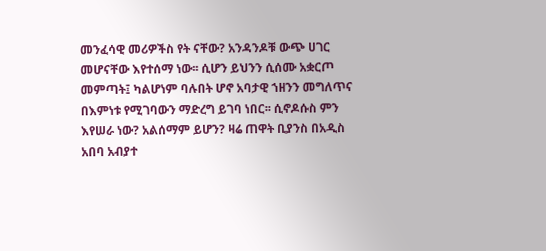መንፈሳዊ መሪዎችስ የት ናቸው? አንዳንዶቹ ውጭ ሀገር መሆናቸው እየተሰማ ነው፡፡ ሲሆን ይህንን ሲሰሙ አቋርጦ መምጣት፤ ካልሆነም ባሉበት ሆኖ አባታዊ ኀዘንን መግለጥና በእምነቱ የሚገባውን ማድረግ ይገባ ነበር፡፡ ሲኖዶሱስ ምን እየሠራ ነው? አልሰማም ይሆን? ዛሬ ጠዋት ቢያንስ በአዲስ አበባ አብያተ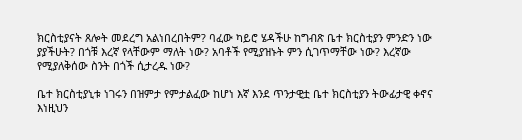ክርስቲያናት ጸሎት መደረግ አልነበረበትም? ባፈው ካይሮ ሄዳችሁ ከግብጽ ቤተ ክርስቲያን ምንድን ነው ያያችሁት? በጎቹ እረኛ የላቸውም ማለት ነው? አባቶች የሚያዝኑት ምን ሲገጥማቸው ነው? እረኛው የሚያለቅሰው ስንት በጎች ሲታረዱ ነው?

ቤተ ክርስቲያኒቱ ነገሩን በዝምታ የምታልፈው ከሆነ እኛ እንደ ጥንታዊቷ ቤተ ክርስቲያን ትውፊታዊ ቀኖና እነዚህን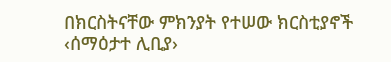በክርስትናቸው ምክንያት የተሠው ክርስቲያኖች ‹ሰማዕታተ ሊቢያ›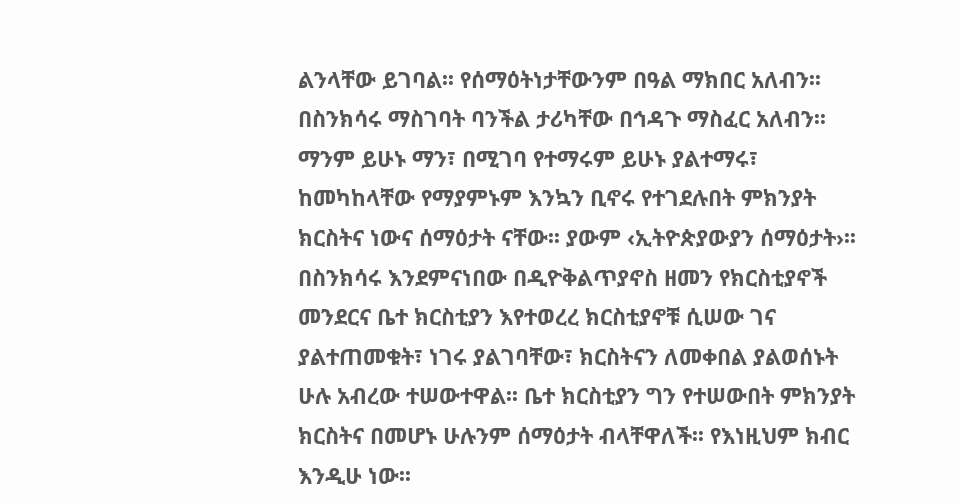ልንላቸው ይገባል፡፡ የሰማዕትነታቸውንም በዓል ማክበር አለብን፡፡ በስንክሳሩ ማስገባት ባንችል ታሪካቸው በኅዳጉ ማስፈር አለብን፡፡ ማንም ይሁኑ ማን፣ በሚገባ የተማሩም ይሁኑ ያልተማሩ፣ ከመካከላቸው የማያምኑም እንኳን ቢኖሩ የተገደሉበት ምክንያት ክርስትና ነውና ሰማዕታት ናቸው፡፡ ያውም ‹ኢትዮጵያውያን ሰማዕታት›፡፡ በስንክሳሩ እንደምናነበው በዲዮቅልጥያኖስ ዘመን የክርስቲያኖች መንደርና ቤተ ክርስቲያን እየተወረረ ክርስቲያኖቹ ሲሠው ገና ያልተጠመቁት፣ ነገሩ ያልገባቸው፣ ክርስትናን ለመቀበል ያልወሰኑት ሁሉ አብረው ተሠውተዋል፡፡ ቤተ ክርስቲያን ግን የተሠውበት ምክንያት ክርስትና በመሆኑ ሁሉንም ሰማዕታት ብላቸዋለች፡፡ የእነዚህም ክብር እንዲሁ ነው፡፡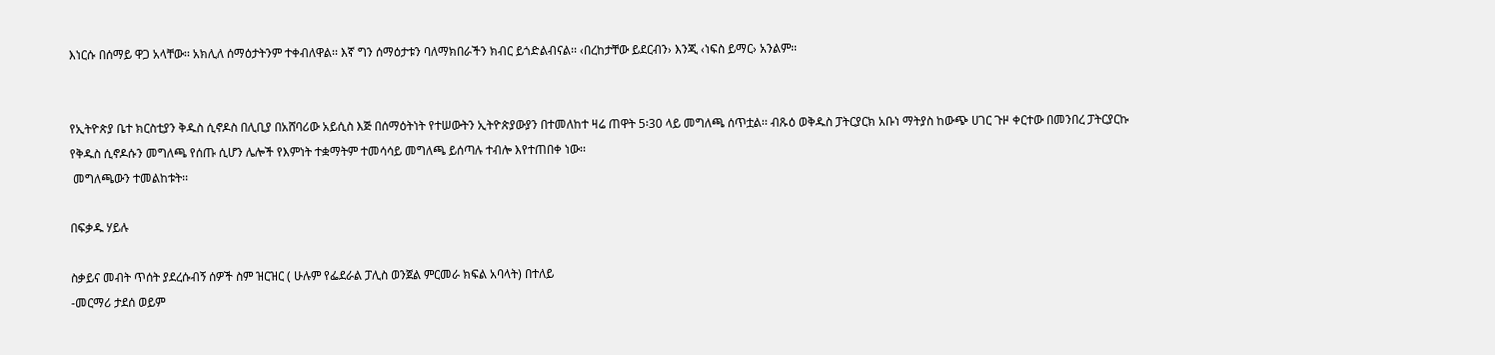እነርሱ በሰማይ ዋጋ አላቸው፡፡ አክሊለ ሰማዕታትንም ተቀብለዋል፡፡ እኛ ግን ሰማዕታቱን ባለማክበራችን ክብር ይጎድልብናል፡፡ ‹በረከታቸው ይደርብን› እንጂ ‹ነፍስ ይማር› አንልም፡፡


የኢትዮጵያ ቤተ ክርስቲያን ቅዱስ ሲኖዶስ በሊቢያ በአሸባሪው አይሲስ እጅ በሰማዕትነት የተሠውትን ኢትዮጵያውያን በተመለከተ ዛሬ ጠዋት 5፡30 ላይ መግለጫ ሰጥቷል፡፡ ብጹዕ ወቅዱስ ፓትርያርክ አቡነ ማትያስ ከውጭ ሀገር ጉዞ ቀርተው በመንበረ ፓትርያርኩ የቅዱስ ሲኖዶሱን መግለጫ የሰጡ ሲሆን ሌሎች የእምነት ተቋማትም ተመሳሳይ መግለጫ ይሰጣሉ ተብሎ እየተጠበቀ ነው፡፡
 መግለጫውን ተመልከቱት፡፡

በፍቃዱ ሃይሉ

ስቃይና መብት ጥሰት ያደረሱብኝ ሰዎች ስም ዝርዝር ( ሁሉም የፌደራል ፓሊስ ወንጀል ምርመራ ክፍል አባላት) በተለይ
-መርማሪ ታደሰ ወይም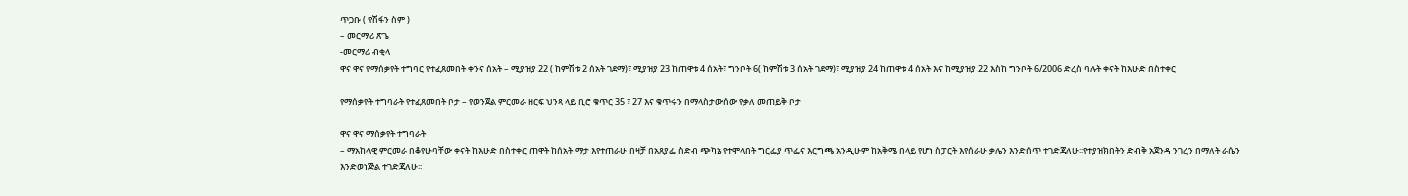ጥጋቡ ( የሽፋን ስም )
– መርማሪ ጽጌ
-መርማሪ ብቂላ
ዋና ዋና የማሰቃየት ተግባር የተፈጸመበት ቀንና ሰአት – ሚያዝያ 22 ( ከምሽቱ 2 ሰአት ገደማ)፣ ሚያዝያ 23 ከጠዋቱ 4 ሰአት፣ ግንቦት 6( ከምሽቱ 3 ሰአት ገደማ)፣ ሚያዝያ 24 ከጠዋቱ 4 ሰአት እና ከሚያዝያ 22 እስከ ግንቦት 6/2006 ድረስ ባሉት ቀናት ከእሁድ በስተቀር

የማሰቃየት ተግባራት የተፈጸመበት ቦታ – የወንጀል ምርመራ ዘርፍ ህንጻ ላይ ቢሮ ቁጥር 35 ፣ 27 እና ቁጥሩን በማላስታውሰው የቃለ መጠይቅ ቦታ

ዋና ዋና ማሰቃየት ተግባራት
– ማአከላዊ ምርመራ በቆየሁባቸው ቀናት ከእሁድ በስተቀር ጠዋት ከሰአት ማታ እየተጠራሁ በዛቻ በአጸያፌ ስድብ ጭካኔ የተሞላበት ግርፌያ ጥፌና እርግጫ አንዲሁም ከአቅሜ በላይ የሆነ ስፓርት እየሰራሁ ቃሌን እንድሰጥ ተገድጃለሁ፡፡የተያዝክበትን ድብቅ አጀንዳ ንገረን በማለት ራሴን እንድወነጅል ተገድጃለሁ፡፡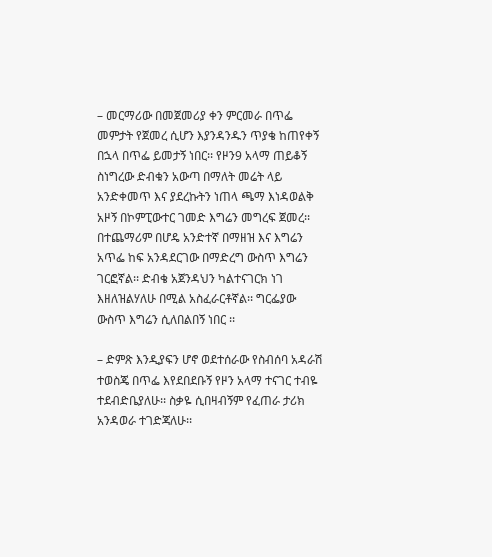– መርማሪው በመጀመሪያ ቀን ምርመራ በጥፌ መምታት የጀመረ ሲሆን እያንዳንዱን ጥያቄ ከጠየቀኝ በኋላ በጥፌ ይመታኝ ነበር፡፡ የዞን9 አላማ ጠይቆኝ ስነግረው ድብቁን አውጣ በማለት መሬት ላይ አንድቀመጥ እና ያደረኩትን ነጠላ ጫማ እነዳወልቅ አዞኝ በኮምፒውተር ገመድ እግሬን መግረፍ ጀመረ፡፡ በተጨማሪም በሆዴ አንድተኛ በማዘዝ እና እግሬን አጥፌ ከፍ አንዳደርገው በማድረግ ውስጥ እግሬን ገርፎኛል፡፡ ድብቄ አጀንዳህን ካልተናገርክ ነገ እዘለዝልሃለሁ በሚል አስፈራርቶኛል፡፡ ግርፌያው ውስጥ እግሬን ሲለበልበኝ ነበር ፡፡

– ድምጽ እንዲያፍን ሆኖ ወደተሰራው የስብሰባ አዳራሽ ተወስጄ በጥፌ እየደበደቡኝ የዞን አላማ ተናገር ተብዬ ተደብድቤያለሁ፡፡ ስቃዬ ሲበዛብኝም የፈጠራ ታሪክ አንዳወራ ተገድጃለሁ፡፡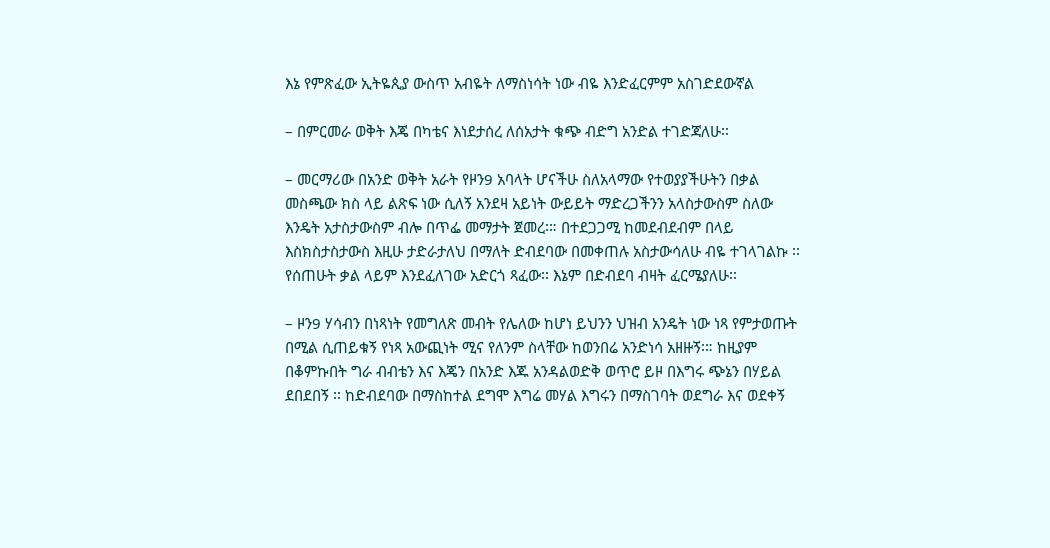እኔ የምጽፈው ኢትዬጲያ ውስጥ አብዬት ለማስነሳት ነው ብዬ እንድፈርምም አስገድደውኛል

– በምርመራ ወቅት እጄ በካቴና እነደታሰረ ለሰአታት ቁጭ ብድግ አንድል ተገድጃለሁ፡፡

– መርማሪው በአንድ ወቅት አራት የዞን9 አባላት ሆናችሁ ስለአላማው የተወያያችሁትን በቃል መስጫው ክስ ላይ ልጽፍ ነው ሲለኝ አንደዛ አይነት ውይይት ማድረጋችንን አላስታውስም ስለው እንዴት አታስታውስም ብሎ በጥፌ መማታት ጀመረ፡። በተደጋጋሚ ከመደብደብም በላይ እስክስታስታውስ እዚሁ ታድራታለህ በማለት ድብደባው በመቀጠሉ አስታውሳለሁ ብዬ ተገላገልኩ ፡፡ የሰጠሁት ቃል ላይም እንደፈለገው አድርጎ ጻፈው፡፡ እኔም በድብደባ ብዛት ፈርሜያለሁ፡፡

– ዞን9 ሃሳብን በነጻነት የመግለጽ መብት የሌለው ከሆነ ይህንን ህዝብ አንዴት ነው ነጻ የምታወጡት በሚል ሲጠይቁኝ የነጻ አውጪነት ሚና የለንም ስላቸው ከወንበሬ አንድነሳ አዘዙኝ፡። ከዚያም በቆምኩበት ግራ ብብቴን እና እጄን በአንድ እጁ አንዳልወድቅ ወጥሮ ይዞ በእግሩ ጭኔን በሃይል ደበደበኝ ፡፡ ከድብደባው በማስከተል ደግሞ እግሬ መሃል እግሩን በማስገባት ወደግራ እና ወደቀኝ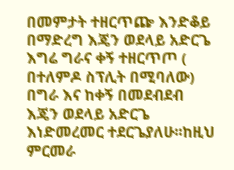በመምታት ተዘርጥጬ እንድቆይ በማድረግ እጄን ወደላይ አድርጌ እግሬ ግራና ቀኝ ተዘርጥጦ ( በተለምዶ ስፕሊት በሚባለው) በግራ እና ከቀኝ በመደብደብ እጄን ወደላይ አድርጌ እነድመረመር ተደርጌያለሁ፡፡ከዚህ ምርመራ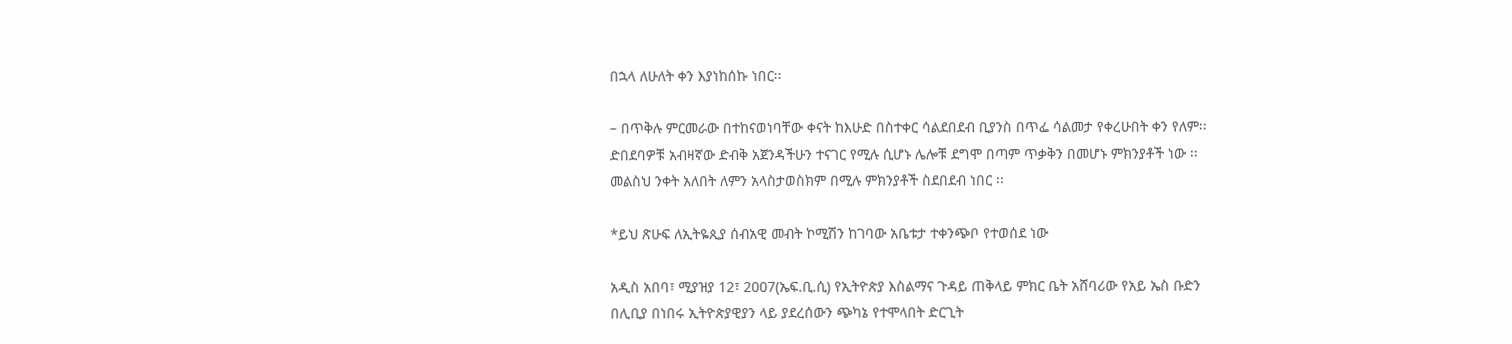በኋላ ለሁለት ቀን እያነከሰኩ ነበር፡፡

– በጥቅሉ ምርመራው በተከናወነባቸው ቀናት ከእሁድ በስተቀር ሳልደበደብ ቢያንስ በጥፌ ሳልመታ የቀረሁበት ቀን የለም፡፡ ድበደባዎቹ አብዛኛው ድብቅ አጀንዳችሁን ተናገር የሚሉ ሲሆኑ ሌሎቹ ደግሞ በጣም ጥቃቅን በመሆኑ ምክንያቶች ነው ፡፡ መልስህ ንቀት አለበት ለምን አላስታወስክም በሚሉ ምክንያቶች ስደበደብ ነበር ፡፡

*ይህ ጽሁፍ ለኢትዬጲያ ሰብአዊ መብት ኮሚሽን ከገባው አቤቱታ ተቀንጭቦ የተወሰደ ነው

አዲስ አበባ፣ ሚያዝያ 12፣ 2007(ኤፍ.ቢ.ሲ) የኢትዮጵያ እስልማና ጉዳይ ጠቅላይ ምክር ቤት አሸባሪው የአይ ኤስ ቡድን በሊቢያ በነበሩ ኢትዮጵያዊያን ላይ ያደረሰውን ጭካኔ የተሞላበት ድርጊት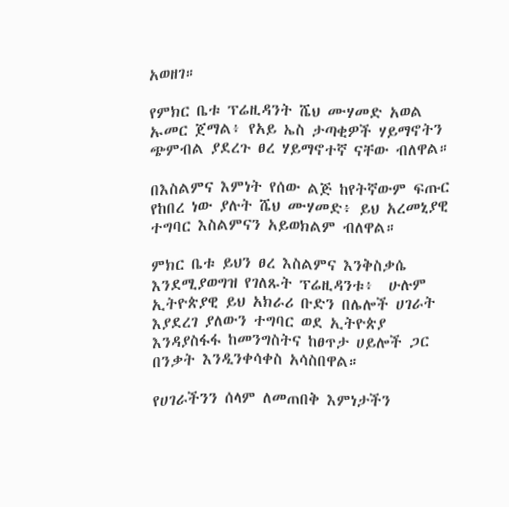አወዘገ።

የምክር ቤቱ ፕሬዚዳንት ሼህ ሙሃመድ አወል ኡመር ጀማል፥ የአይ ኤስ ታጣቂዎች ሃይማኖትን ጭምብል ያደረጉ ፀረ ሃይማኖተኛ ናቸው ብለዋል።

በእስልምና እምነት የሰው ልጅ ከየትኛውም ፍጡር የከበረ ነው ያሉት ሼህ ሙሃመድ፥ ይህ አረመኒያዊ ተግባር እስልምናን አይወክልም ብለዋል።

ምክር ቤቱ ይህን ፀረ እስልምና እንቅስቃሴ እንደሚያወግዝ የገለጹት ፕሬዚዳንቱ፥  ሁሉም ኢትዮጵያዊ ይህ አክራሪ ቡድን በሌሎች ሀገራት እያደረገ ያለውን ተግባር ወደ ኢትዮጵያ እንዳያስፋፋ ከመንግስትና ከፀጥታ ሀይሎች ጋር በንቃት እንዲንቀሳቀስ አሳስበዋል።

የሀገራችንን ሰላም ለመጠበቅ እምነታችን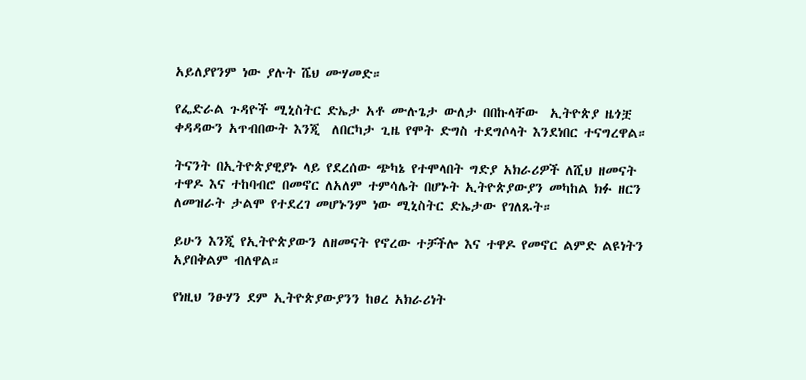አይለያየንም ነው ያሉት ሼህ ሙሃመድ።

የፌድራል ጉዳዮች ሚኒስትር ድኤታ አቶ ሙሉጌታ ውለታ በበኩላቸው  ኢትዮጵያ ዜጎቿ  ቀዳዳውን አጥብበውት እንጂ  ለበርካታ ጊዜ የሞት ድግስ ተደግሶላት እንደነበር ተናግረዋል።

ትናንት በኢትዮጵያዊያኑ ላይ የደረሰው ጭካኔ የተሞላበት ግድያ አክራሪዎች ለሺህ ዘመናት ተዋዶ እና ተከባብሮ በመኖር ለአለም ተምሳሌት በሆኑት ኢትዮጵያውያን መካከል ክፉ ዘርን ለመዝራት ታልሞ የተደረገ መሆኑንም ነው ሚኒስትር ድኤታው የገለጹት።

ይሁን እንጂ የኢትዮጵያውን ለዘመናት የኖረው ተቻችሎ እና ተዋዶ የመኖር ልምድ ልዩነትን አያበቅልም ብለዋል።

የነዚህ ንፁሃን ደም ኢትዮጵያውያንን ከፀረ አክራሪነት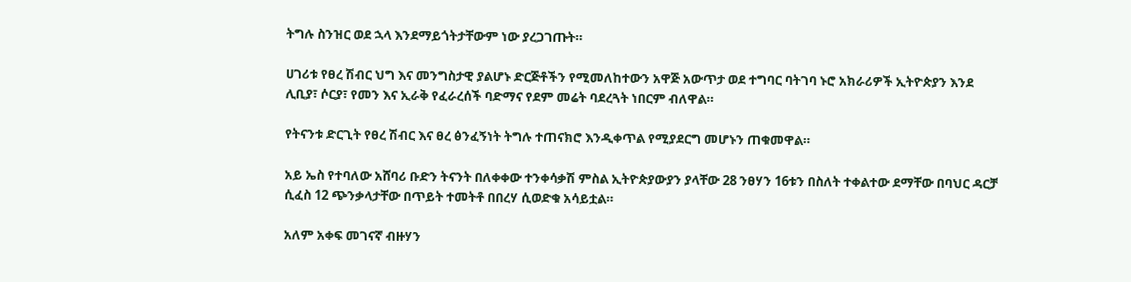ትግሉ ስንዝር ወደ ኋላ እንደማይጎትታቸውም ነው ያረጋገጡት።

ሀገሪቱ የፀረ ሽብር ህግ እና መንግስታዊ ያልሆኑ ድርጅቶችን የሚመለከተውን አዋጅ አውጥታ ወደ ተግባር ባትገባ ኑሮ አክራሪዎች ኢትዮጵያን እንደ ሊቢያ፣ ሶርያ፣ የመን እና ኢራቅ የፈራረሰች ባድማና የደም መሬት ባደረጓት ነበርም ብለዋል።

የትናንቱ ድርጊት የፀረ ሽብር እና ፀረ ፅንፈኝነት ትግሉ ተጠናክሮ እንዲቀጥል የሚያደርግ መሆኑን ጠቁመዋል።

አይ ኤስ የተባለው አሸባሪ ቡድን ትናንት በለቀቀው ተንቀሳቃሽ ምስል ኢትዮጵያውያን ያላቸው 28 ንፀሃን 16ቱን በስለት ተቀልተው ደማቸው በባህር ዳርቻ ሲፈስ 12 ጭንቃላታቸው በጥይት ተመትቶ በበረሃ ሲወድቁ አሳይቷል።

አለም አቀፍ መገናኛ ብዙሃን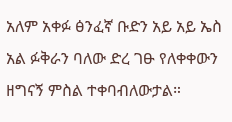አለም አቀፉ ፅንፈኛ ቡድን አይ አይ ኤስ አል ፉቅራን ባለው ድረ ገፁ የለቀቀውን ዘግናኝ ምስል ተቀባብለውታል።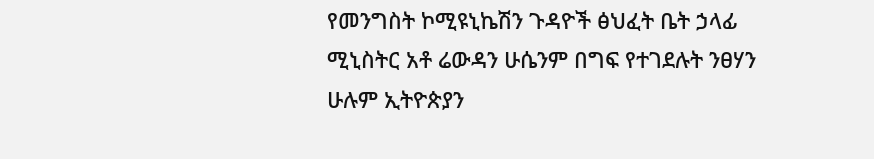የመንግስት ኮሚዩኒኬሽን ጉዳዮች ፅህፈት ቤት ኃላፊ ሚኒስትር አቶ ሬውዳን ሁሴንም በግፍ የተገደሉት ንፀሃን ሁሉም ኢትዮጵያን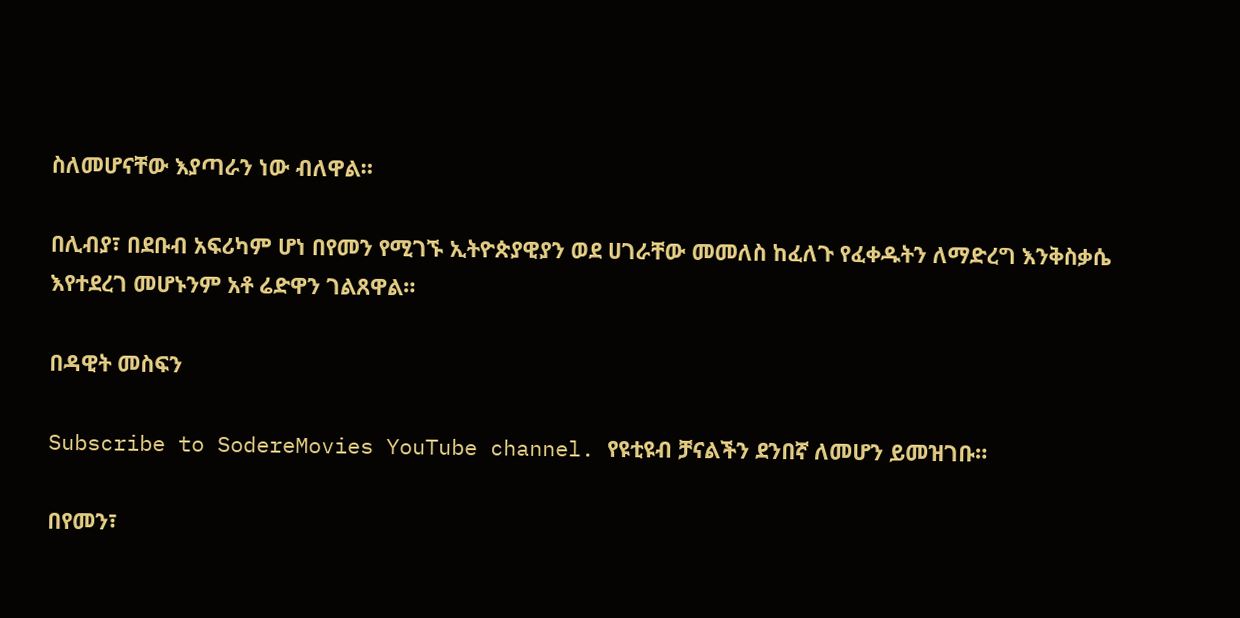ስለመሆናቸው እያጣራን ነው ብለዋል።

በሊብያ፣ በደቡብ አፍሪካም ሆነ በየመን የሚገኙ ኢትዮጵያዊያን ወደ ሀገራቸው መመለስ ከፈለጉ የፈቀዱትን ለማድረግ እንቅስቃሴ እየተደረገ መሆኑንም አቶ ሬድዋን ገልጸዋል።

በዳዊት መስፍን

Subscribe to SodereMovies YouTube channel. የዩቲዩብ ቻናልችን ደንበኛ ለመሆን ይመዝገቡ።

በየመን፣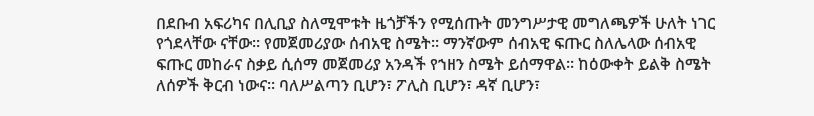በደቡብ አፍሪካና በሊቢያ ስለሚሞቱት ዜጎቻችን የሚሰጡት መንግሥታዊ መግለጫዎች ሁለት ነገር የጎደላቸው ናቸው፡፡ የመጀመሪያው ሰብአዊ ስሜት፡፡ ማንኛውም ሰብአዊ ፍጡር ስለሌላው ሰብአዊ ፍጡር መከራና ስቃይ ሲሰማ መጀመሪያ አንዳች የኀዘን ስሜት ይሰማዋል፡፡ ከዕውቀት ይልቅ ስሜት ለሰዎች ቅርብ ነውና፡፡ ባለሥልጣን ቢሆን፣ ፖሊስ ቢሆን፣ ዳኛ ቢሆን፣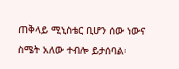ጠቅላይ ሚኒስቴር ቢሆን ሰው ነውና ስሜት አለው ተብሎ ይታሰባል፡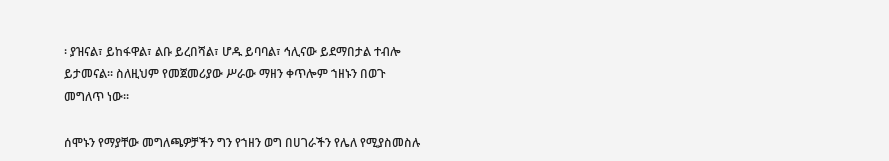፡ ያዝናል፣ ይከፋዋል፣ ልቡ ይረበሻል፣ ሆዱ ይባባል፣ ኅሊናው ይደማበታል ተብሎ ይታመናል፡፡ ስለዚህም የመጀመሪያው ሥራው ማዘን ቀጥሎም ኀዘኑን በወጉ መግለጥ ነው፡፡

ሰሞኑን የማያቸው መግለጫዎቻችን ግን የኀዘን ወግ በሀገራችን የሌለ የሚያስመስሉ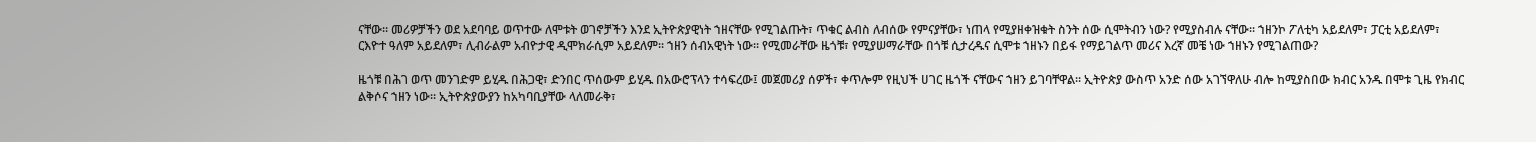ናቸው፡፡ መሪዎቻችን ወደ አደባባይ ወጥተው ለሞቱት ወገኖቻችን እንደ ኢትዮጵያዊነት ኀዘናቸው የሚገልጡት፣ ጥቁር ልብስ ለብሰው የምናያቸው፣ ነጠላ የሚያዘቀዝቁት ስንት ሰው ሲሞትብን ነው? የሚያስብሉ ናቸው፡፡ ኀዘንኮ ፖለቲካ አይደለም፣ ፓርቲ አይደለም፣ ርእዮተ ዓለም አይደለም፣ ሊብራልም አብዮታዊ ዲሞክራሲም አይደለም፡፡ ኀዘን ሰብአዊነት ነው፡፡ የሚመራቸው ዜጎቹ፣ የሚያሠማራቸው በጎቹ ሲታረዱና ሲሞቱ ኀዘኑን በይፋ የማይገልጥ መሪና እረኛ መቼ ነው ኀዘኑን የሚገልጠው?

ዜጎቹ በሕገ ወጥ መንገድም ይሂዱ በሕጋዊ፣ ድንበር ጥሰውም ይሂዱ በአውሮፕላን ተሳፍረው፤ መጀመሪያ ሰዎች፣ ቀጥሎም የዚህች ሀገር ዜጎች ናቸውና ኀዘን ይገባቸዋል፡፡ ኢትዮጵያ ውስጥ አንድ ሰው አገኘዋለሁ ብሎ ከሚያስበው ክብር አንዱ በሞቱ ጊዜ የክብር ልቅሶና ኀዘን ነው፡፡ ኢትዮጵያውያን ከአካባቢያቸው ላለመራቅ፣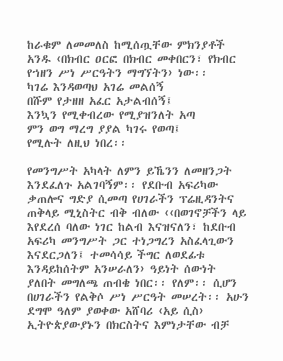ከራቁም ለመመለስ ከሚሰጧቸው ምክንያቶች አንዱ ‹በክብር ዐርፎ በክብር መቀበርን፣ የክብር የኀዘን ሥነ ሥርዓትን ማግኘትን› ነው፡፡
ካገሬ እንዳወጣህ አገሬ መልሰኝ
በሹም የታዘዘ አፈር አታልብሰኝ፤
እንኳን የሚቀብረው የሚያዝንለት አጣ
ምን ወግ ማረግ ያያል ካገሩ የወጣ፤
የሚሉት ለዚህ ነበረ፡፡

የመንግሥት አካላት ለምን ይኼንን ለመዘንጋት እንደፈለጉ አልገባኝም፡፡ የደቡብ አፍሪካው ቃጠሎና ግድያ ሲመጣ የሀገራችን ፕሬዚዳንትና ጠቅላይ ሚኒስትር ብቅ ብለው ‹‹በወገኖቻችን ላይ እየደረሰ ባለው ነገር ከልብ እናዝናለን፣ ከደቡብ አፍሪካ መንግሥት ጋር ተነጋግረን አስፈላጊውን እናደርጋለን፤ ተመሳሳይ ችግር ለወደፊቱ እንዳይከሰትም አንሠራለን› ዓይነት ሰውነት ያለበት መግለጫ ጠብቄ ነበር፡፡ የለም፡፡ ሲሆን በሀገራችን የልቅሶ ሥነ ሥርዓት መሠረት፡፡ አሁን ደግሞ ዓለም ያወቀው አሸባሪ ‹አይ ሲስ› ኢትዮጵያውያኑን በክርስትና እምነታቸው ብቻ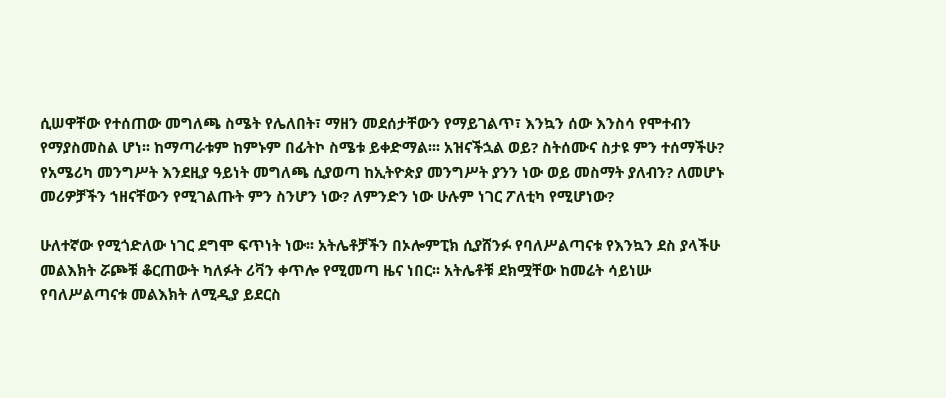ሲሠዋቸው የተሰጠው መግለጫ ስሜት የሌለበት፣ ማዘን መደሰታቸውን የማይገልጥ፣ እንኳን ሰው እንስሳ የሞተብን የማያስመስል ሆነ፡፡ ከማጣራቱም ከምኑም በፊትኮ ስሜቱ ይቀድማል፡፡፡ አዝናችኋል ወይ? ስትሰሙና ስታዩ ምን ተሰማችሁ? የአሜሪካ መንግሥት እንደዚያ ዓይነት መግለጫ ሲያወጣ ከኢትዮጵያ መንግሥት ያንን ነው ወይ መስማት ያለብን? ለመሆኑ መሪዎቻችን ኀዘናቸውን የሚገልጡት ምን ስንሆን ነው? ለምንድን ነው ሁሉም ነገር ፖለቲካ የሚሆነው?

ሁለተኛው የሚጎድለው ነገር ደግሞ ፍጥነት ነው፡፡ አትሌቶቻችን በኦሎምፒክ ሲያሸንፉ የባለሥልጣናቱ የእንኳን ደስ ያላችሁ መልእክት ሯጮቹ ቆርጠውት ካለፉት ሪቫን ቀጥሎ የሚመጣ ዜና ነበር፡፡ አትሌቶቹ ደክሟቸው ከመሬት ሳይነሡ የባለሥልጣናቱ መልእክት ለሚዲያ ይደርስ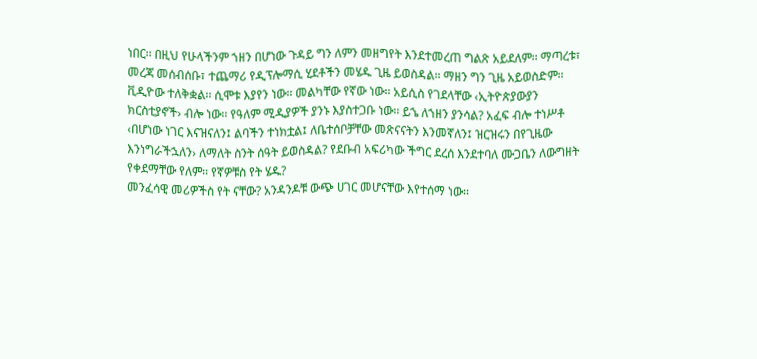ነበር፡፡ በዚህ የሁላችንም ኀዘን በሆነው ጉዳይ ግን ለምን መዘግየት እንደተመረጠ ግልጽ አይደለም፡፡ ማጣረቱ፣ መረጃ መሰብሰቡ፣ ተጨማሪ የዲፕሎማሲ ሂደቶችን መሄዱ ጊዜ ይወስዳል፡፡ ማዘን ግን ጊዜ አይወስድም፡፡ ቪዲዮው ተለቅቋል፡፡ ሲሞቱ እያየን ነው፡፡ መልካቸው የኛው ነው፡፡ አይሲስ የገደላቸው ‹ኢትዮጵያውያን ክርስቲያኖች› ብሎ ነው፡፡ የዓለም ሚዲያዎች ያንኑ እያስተጋቡ ነው፡፡ ይኄ ለኀዘን ያንሳል? አፈፍ ብሎ ተነሥቶ ‹በሆነው ነገር እናዝናለን፤ ልባችን ተነክቷል፤ ለቤተሰቦቻቸው መጽናናትን እንመኛለን፤ ዝርዝሩን በየጊዜው እንነግራችኋለን› ለማለት ስንት ሰዓት ይወስዳል? የደቡብ አፍሪካው ችግር ደረሰ እንደተባለ ሙጋቤን ለውግዘት የቀደማቸው የለም፡፡ የኛዎቹስ የት ሄዱ?
መንፈሳዊ መሪዎችስ የት ናቸው? አንዳንዶቹ ውጭ ሀገር መሆናቸው እየተሰማ ነው፡፡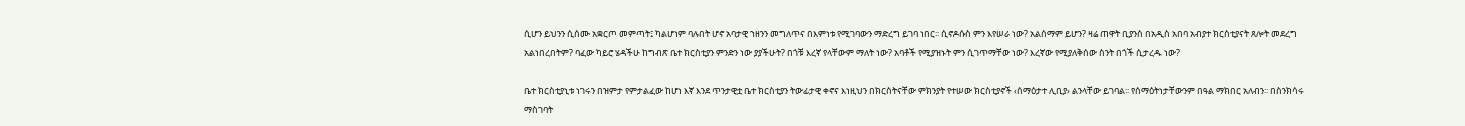ሲሆን ይህንን ሲሰሙ አቋርጦ መምጣት፤ ካልሆነም ባሉበት ሆኖ አባታዊ ኀዘንን መግለጥና በእምነቱ የሚገባውን ማድረግ ይገባ ነበር፡፡ ሲኖዶሱስ ምን እየሠራ ነው? አልሰማም ይሆን? ዛሬ ጠዋት ቢያንስ በአዲስ አበባ አብያተ ክርስቲያናት ጸሎት መደረግ አልነበረበትም? ባፈው ካይሮ ሄዳችሁ ከግብጽ ቤተ ክርስቲያን ምንድን ነው ያያችሁት? በጎቹ እረኛ የላቸውም ማለት ነው? አባቶች የሚያዝኑት ምን ሲገጥማቸው ነው? እረኛው የሚያለቅሰው ስንት በጎች ሲታረዱ ነው?

ቤተ ክርስቲያኒቱ ነገሩን በዝምታ የምታልፈው ከሆነ እኛ እንደ ጥንታዊቷ ቤተ ክርስቲያን ትውፊታዊ ቀኖና እነዚህን በክርስትናቸው ምክንያት የተሠው ክርስቲያኖች ‹ሰማዕታተ ሊቢያ› ልንላቸው ይገባል፡፡ የሰማዕትነታቸውንም በዓል ማክበር አለብን፡፡ በስንክሳሩ ማስገባት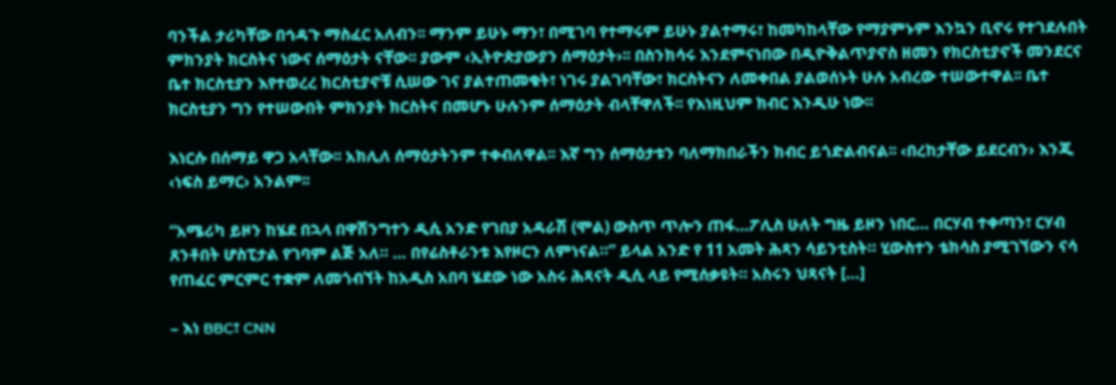ባንችል ታሪካቸው በኅዳጉ ማስፈር አለብን፡፡ ማንም ይሁኑ ማን፣ በሚገባ የተማሩም ይሁኑ ያልተማሩ፣ ከመካከላቸው የማያምኑም እንኳን ቢኖሩ የተገደሉበት ምክንያት ክርስትና ነውና ሰማዕታት ናቸው፡፡ ያውም ‹ኢትዮጵያውያን ሰማዕታት›፡፡ በስንክሳሩ እንደምናነበው በዲዮቅልጥያኖስ ዘመን የክርስቲያኖች መንደርና ቤተ ክርስቲያን እየተወረረ ክርስቲያኖቹ ሲሠው ገና ያልተጠመቁት፣ ነገሩ ያልገባቸው፣ ክርስትናን ለመቀበል ያልወሰኑት ሁሉ አብረው ተሠውተዋል፡፡ ቤተ ክርስቲያን ግን የተሠውበት ምክንያት ክርስትና በመሆኑ ሁሉንም ሰማዕታት ብላቸዋለች፡፡ የእነዚህም ክብር እንዲሁ ነው፡፡

እነርሱ በሰማይ ዋጋ አላቸው፡፡ አክሊለ ሰማዕታትንም ተቀብለዋል፡፡ እኛ ግን ሰማዕታቱን ባለማክበራችን ክብር ይጎድልብናል፡፡ ‹በረከታቸው ይደርብን› እንጂ ‹ነፍስ ይማር› አንልም፡፡

“አሜሪካ ይዞን ከሄደ በኋላ በዋሽንግተን ዲሲ አንድ የገበያ አዳራሽ (ሞል) ውስጥ ጥሎን ጠፋ…ፖሊስ ሁለት ግዜ ይዞን ነበር… በርሃብ ተቀጣን፣ ርሃብ ጸንቶበት ሆስፒታል የገባም ልጅ አለ። … በየሬስቶራንቱ እየዞርን ለምነናል።” ይላል አንድ የ 11 አመት ሕጻን ሳይንቲስት። ሂውስተን ቴክሳስ ያሚገኘውን ናሳ የጠፈር ምርምር ተቋም ለመጎብኘት ከአዲስ አበባ ሄደው ነው አስሩ ሕጻናት ዲሲ ላይ የሚሰቃዩት። አስሩን ህጻናት […]

– እነ BBC፣ CNN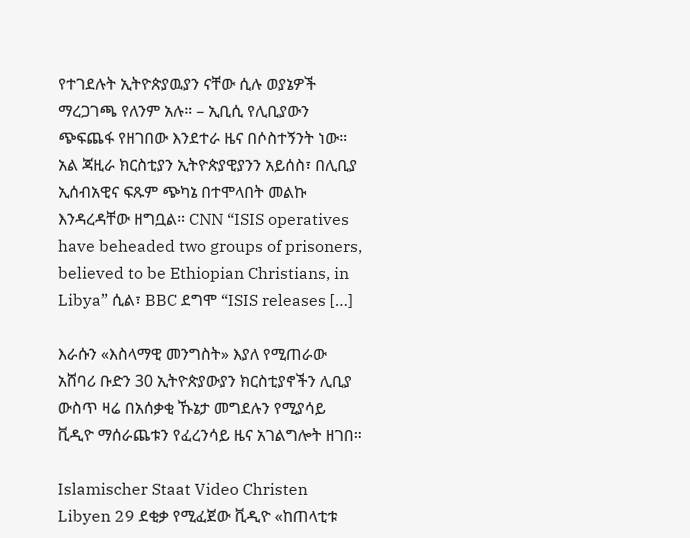የተገደሉት ኢትዮጵያዉያን ናቸው ሲሉ ወያኔዎች ማረጋገጫ የለንም አሉ። – ኢቢሲ የሊቢያውን ጭፍጨፋ የዘገበው እንደተራ ዜና በሶስተኝንት ነው። አል ጃዚራ ክርስቲያን ኢትዮጵያዊያንን አይሰስ፣ በሊቢያ ኢሰብአዊና ፍጹም ጭካኔ በተሞላበት መልኩ እንዳረዳቸው ዘግቧል። CNN “ISIS operatives have beheaded two groups of prisoners, believed to be Ethiopian Christians, in Libya” ሲል፣ BBC ደግሞ “ISIS releases […]

እራሱን «እስላማዊ መንግስት» እያለ የሚጠራው አሸባሪ ቡድን 30 ኢትዮጵያውያን ክርስቲያኖችን ሊቢያ ውስጥ ዛሬ በአሰቃቂ ኹኔታ መግደሉን የሚያሳይ ቪዲዮ ማሰራጨቱን የፈረንሳይ ዜና አገልግሎት ዘገበ።

Islamischer Staat Video Christen Libyen 29 ደቂቃ የሚፈጀው ቪዲዮ «ከጠላቲቱ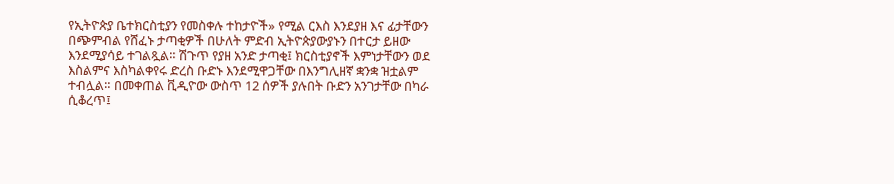የኢትዮጵያ ቤተክርስቲያን የመስቀሉ ተከታዮች» የሚል ርእስ እንደያዘ እና ፊታቸውን በጭምብል የሸፈኑ ታጣቂዎች በሁለት ምድብ ኢትዮጵያውያኑን በተርታ ይዘው እንደሚያሳይ ተገልጿል። ሽጉጥ የያዘ አንድ ታጣቂ፤ ክርስቲያኖች እምነታቸውን ወደ እስልምና እስካልቀየሩ ድረስ ቡድኑ እንደሚዋጋቸው በእንግሊዘኛ ቋንቋ ዝቷልም ተብሏል። በመቀጠል ቪዲዮው ውስጥ 12 ሰዎች ያሉበት ቡድን አንገታቸው በካራ ሲቆረጥ፤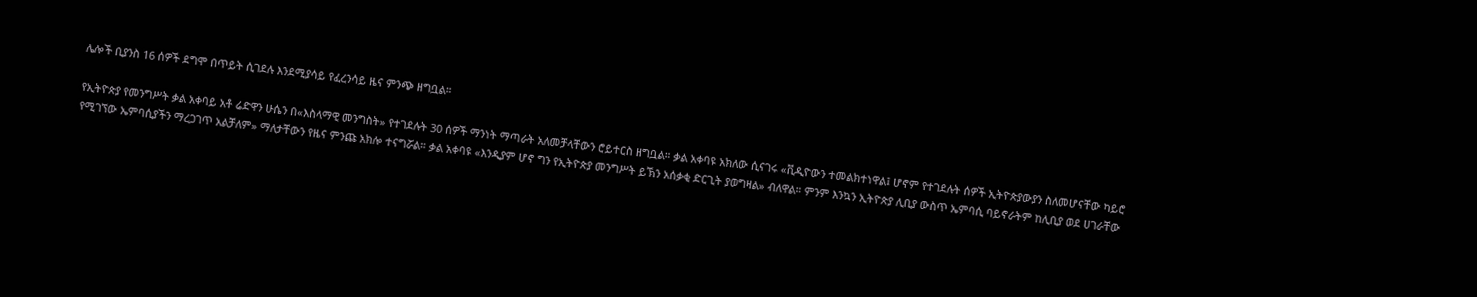ሌሎች ቢያንስ 16 ሰዎች ደግሞ በጥይት ሲገደሉ እንደሚያሳይ የፈረንሳይ ዜና ምንጭ ዘግቧል።

የኢትዮጵያ የመንግሥት ቃል አቀባይ አቶ ሬድዋን ሁሴን በ«እስላማዊ መንግስት» የተገደሉት 30 ሰዎች ማንነት ማጣራት አለመቻላቸውን ሮይተርስ ዘግቧል። ቃል አቀባዩ አክለው ሲናገሩ «ቪዲዮውን ተመልክተነዋል፤ ሆኖም የተገደሉት ሰዎች ኢትዮጵያውያን ስለመሆናቸው ካይሮ የሚገኘው ኤምባሲያችን ማረጋገጥ አልቻለም» ማለታቸውን የዜና ምንጩ አክሎ ተናግሯል። ቃል አቀባዩ «እንዲያም ሆኖ ግን የኢትዮጵያ መንግሥት ይኽን አሰቃቂ ድርጊት ያወግዛል» ብለዋል። ምንም እንኳን ኢትዮጵያ ሊቢያ ውስጥ ኤምባሲ ባይኖራትም ከሊቢያ ወደ ሀገራቸው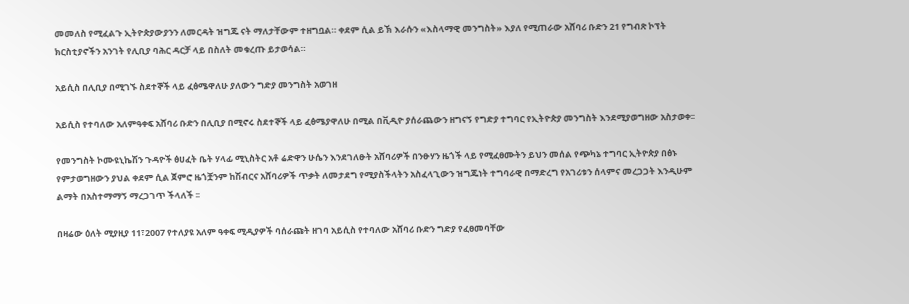መመለስ የሚፈልጉ ኢትዮጵያውያንን ለመርዳት ዝግጁ ናት ማለታቸውም ተዘግቧል። ቀደም ሲል ይኽ እራሱን «እስላማዊ መንግስት» እያለ የሚጠራው አሸባሪ ቡድን 21 የግብጽ ኮፕት ክርስቲያኖችን አንገት የሊቢያ ባሕር ዳርቻ ላይ በስለት መቁረጡ ይታወሳል።

አይሲስ በሊቢያ በሚገኙ ስደተኞች ላይ ፈፅሜዋለሁ ያለውን ግድያ መንግስት አወገዘ

አይሲስ የተባለው አለምዓቀፍ አሸባሪ ቡድን በሊቢያ በሚኖሩ ስደተኞች ላይ ፈፅሜያዋለሁ በሚል በቪዲዮ ያሰራጨውን ዘግናኝ የግድያ ተግባር የኢትዮጵያ መንግስት እንደሚያወግዘው አስታወቀ፡፡

የመንግስት ኮሙዩኒኬሽን ጉዳዮች ፅሀፈት ቤት ሃላፊ ሚኒስትር አቶ ሬድዋን ሁሴን እንደገለፁት አሸባሪዎች በንፁሃን ዜጎች ላይ የሚፈፀሙትን ይህን መሰል የጭካኔ ተግባር ኢትዮጵያ በፅኑ የምታወግዘውን ያህል ቀደም ሲል ጀምሮ ዜጎቿንም ከሽብርና አሸባሪዎች ጥቃት ለመታደግ የሚያስችላትን አስፈላጊውን ዝግጁነት ተግባራዊ በማድረግ የአገሪቱን ሰላምና መረጋጋት እንዲሁም ልማት በአስተማማኝ ማረጋገጥ ችላለች ፡፡

በዛሬው ዕለት ሚያዚያ 11፣2007 የተለያዩ አለም ዓቀፍ ሚዲያዎች ባሰራጩት ዘገባ አይሲስ የተባለው አሸባሪ ቡድን ግድያ የፈፀመባቸው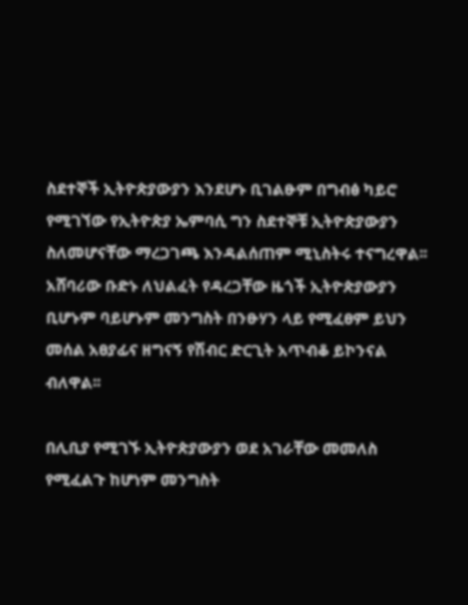ስደተኞች ኢትዮጵያውያን እንደሆኑ ቢገልፁም በግብፅ ካይሮ የሚገኘው የኢትዮጵያ ኤምባሲ ግን ስደተኞቹ ኢትዮጵያውያን ስለመሆናቸው ማረጋገጫ እንዳልሰጠም ሚኒስትሩ ተናግረዋል፡፡
አሸባሪው ቡድኑ ለህልፈት የዳረጋቸው ዜጎች ኢትዮጵያውያን ቢሆኑም ባይሆኑም መንግስት በንፁሃን ላይ የሚፈፀም ይህን መሰል አፀያፊና ዘግናኝ የሽብር ድርጊት አጥብቆ ይኮንናል ብለዋል፡፡

በሊቢያ የሚገኙ ኢትዮጵያውያን ወደ አገራቸው መመለስ የሚፈልጉ ከሆነም መንግስት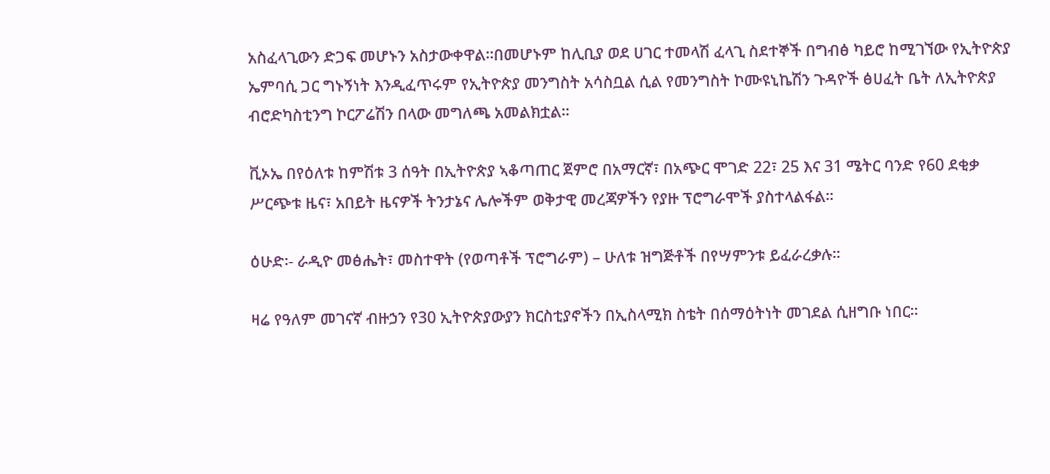አስፈላጊውን ድጋፍ መሆኑን አስታውቀዋል፡፡በመሆኑም ከሊቢያ ወደ ሀገር ተመላሽ ፈላጊ ስደተኞች በግብፅ ካይሮ ከሚገኘው የኢትዮጵያ ኤምባሲ ጋር ግኑኝነት እንዲፈጥሩም የኢትዮጵያ መንግስት አሳስቧል ሲል የመንግስት ኮሙዩኒኬሽን ጉዳዮች ፅሀፈት ቤት ለኢትዮጵያ ብሮድካስቲንግ ኮርፖሬሽን በላው መግለጫ አመልክቷል፡፡

ቪኦኤ በየዕለቱ ከምሽቱ 3 ሰዓት በኢትዮጵያ ኣቆጣጠር ጀምሮ በአማርኛ፣ በአጭር ሞገድ 22፣ 25 እና 31 ሜትር ባንድ የ60 ደቂቃ ሥርጭቱ ዜና፣ አበይት ዜናዎች ትንታኔና ሌሎችም ወቅታዊ መረጃዎችን የያዙ ፕሮግራሞች ያስተላልፋል።

ዕሁድ፡- ራዲዮ መፅሔት፣ መስተዋት (የወጣቶች ፕሮግራም) – ሁለቱ ዝግጅቶች በየሣምንቱ ይፈራረቃሉ፡፡

ዛሬ የዓለም መገናኛ ብዙኃን የ30 ኢትዮጵያውያን ክርስቲያኖችን በኢስላሚክ ስቴት በሰማዕትነት መገደል ሲዘግቡ ነበር፡፡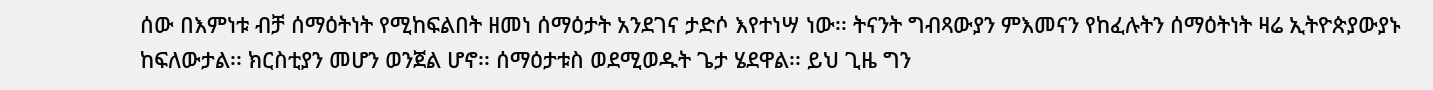ሰው በእምነቱ ብቻ ሰማዕትነት የሚከፍልበት ዘመነ ሰማዕታት አንደገና ታድሶ እየተነሣ ነው፡፡ ትናንት ግብጻውያን ምእመናን የከፈሉትን ሰማዕትነት ዛሬ ኢትዮጵያውያኑ ከፍለውታል፡፡ ክርስቲያን መሆን ወንጀል ሆኖ፡፡ ሰማዕታቱስ ወደሚወዱት ጌታ ሄደዋል፡፡ ይህ ጊዜ ግን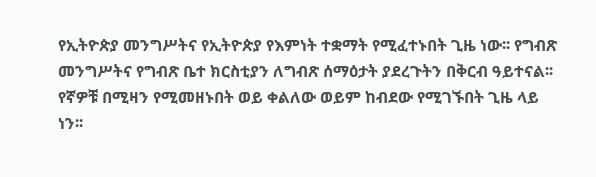የኢትዮጵያ መንግሥትና የኢትዮጵያ የእምነት ተቋማት የሚፈተኑበት ጊዜ ነው፡፡ የግብጽ መንግሥትና የግብጽ ቤተ ክርስቲያን ለግብጽ ሰማዕታት ያደረጉትን በቅርብ ዓይተናል፡፡ የኛዎቹ በሚዛን የሚመዘኑበት ወይ ቀልለው ወይም ከብደው የሚገኙበት ጊዜ ላይ ነን፡፡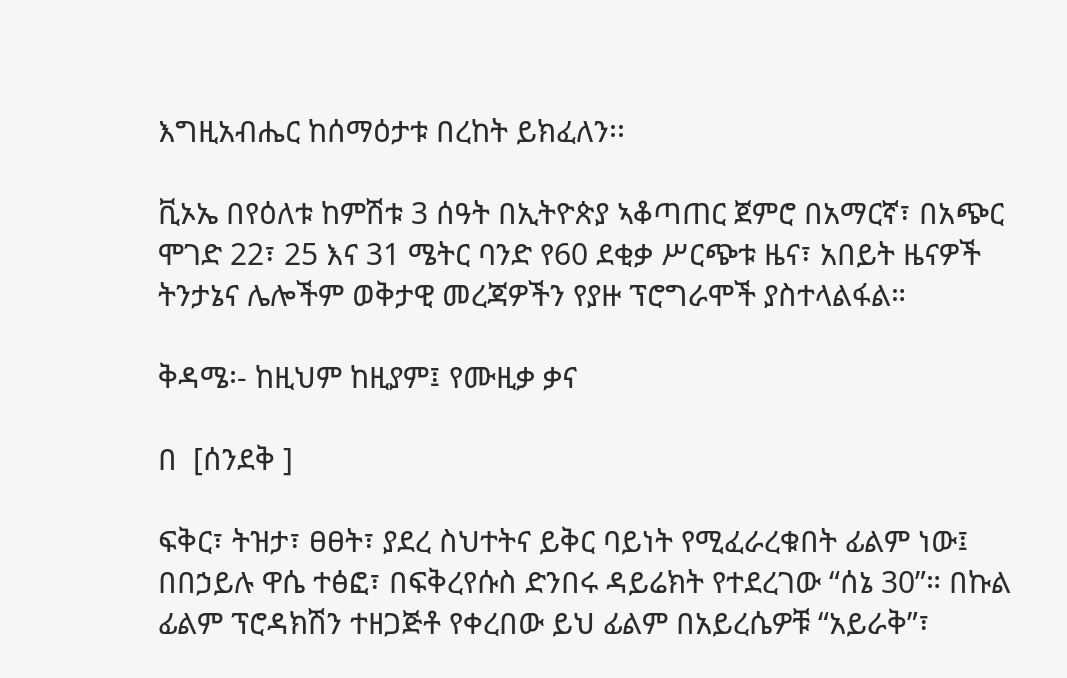እግዚአብሔር ከሰማዕታቱ በረከት ይክፈለን፡፡

ቪኦኤ በየዕለቱ ከምሽቱ 3 ሰዓት በኢትዮጵያ ኣቆጣጠር ጀምሮ በአማርኛ፣ በአጭር ሞገድ 22፣ 25 እና 31 ሜትር ባንድ የ60 ደቂቃ ሥርጭቱ ዜና፣ አበይት ዜናዎች ትንታኔና ሌሎችም ወቅታዊ መረጃዎችን የያዙ ፕሮግራሞች ያስተላልፋል።

ቅዳሜ፡- ከዚህም ከዚያም፤ የሙዚቃ ቃና

በ  [ሰንደቅ ]

ፍቅር፣ ትዝታ፣ ፀፀት፣ ያደረ ስህተትና ይቅር ባይነት የሚፈራረቁበት ፊልም ነው፤ በበኃይሉ ዋሴ ተፅፎ፣ በፍቅረየሱስ ድንበሩ ዳይሬክት የተደረገው “ሰኔ 30”። በኩል ፊልም ፕሮዳክሽን ተዘጋጅቶ የቀረበው ይህ ፊልም በአይረሴዎቹ “አይራቅ”፣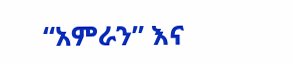“አምራን” እና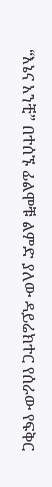“እኔና አንቺ” በተሰኙ ፊልሞቹ ልምድ ያለው ዳይሬክተር የሰራው የፍቅር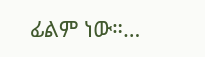ፊልም ነው።…